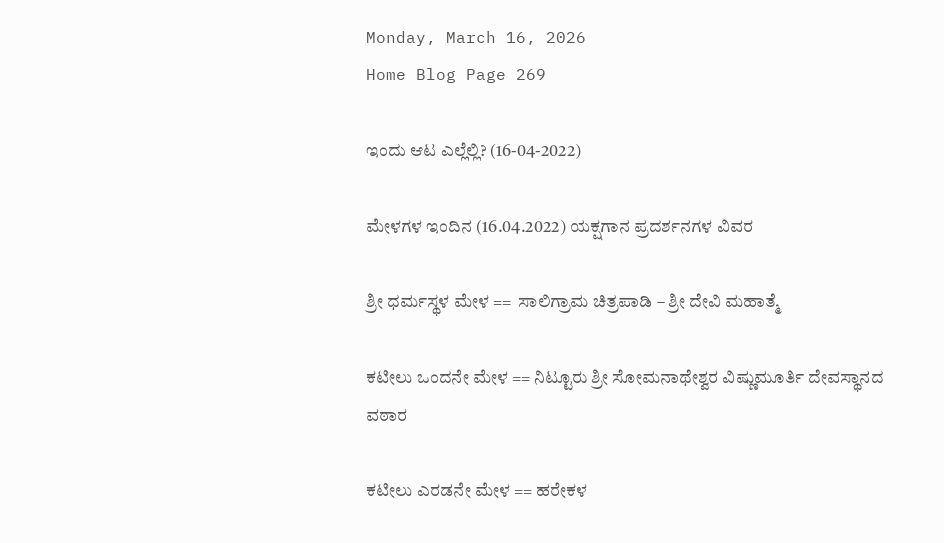Monday, March 16, 2026
Home Blog Page 269

ಇಂದು ಆಟ ಎಲ್ಲೆಲ್ಲಿ? (16-04-2022)

ಮೇಳಗಳ ಇಂದಿನ (16.04.2022) ಯಕ್ಷಗಾನ ಪ್ರದರ್ಶನಗಳ ವಿವರ

ಶ್ರೀ ಧರ್ಮಸ್ಥಳ ಮೇಳ ==  ಸಾಲಿಗ್ರಾಮ ಚಿತ್ರಪಾಡಿ – ಶ್ರೀ ದೇವಿ ಮಹಾತ್ಮೆ

ಕಟೀಲು ಒಂದನೇ ಮೇಳ == ನಿಟ್ಟೂರು ಶ್ರೀ ಸೋಮನಾಥೇಶ್ವರ ವಿಷ್ಣುಮೂರ್ತಿ ದೇವಸ್ಥಾನದ ವಠಾರ

ಕಟೀಲು ಎರಡನೇ ಮೇಳ == ಹರೇಕಳ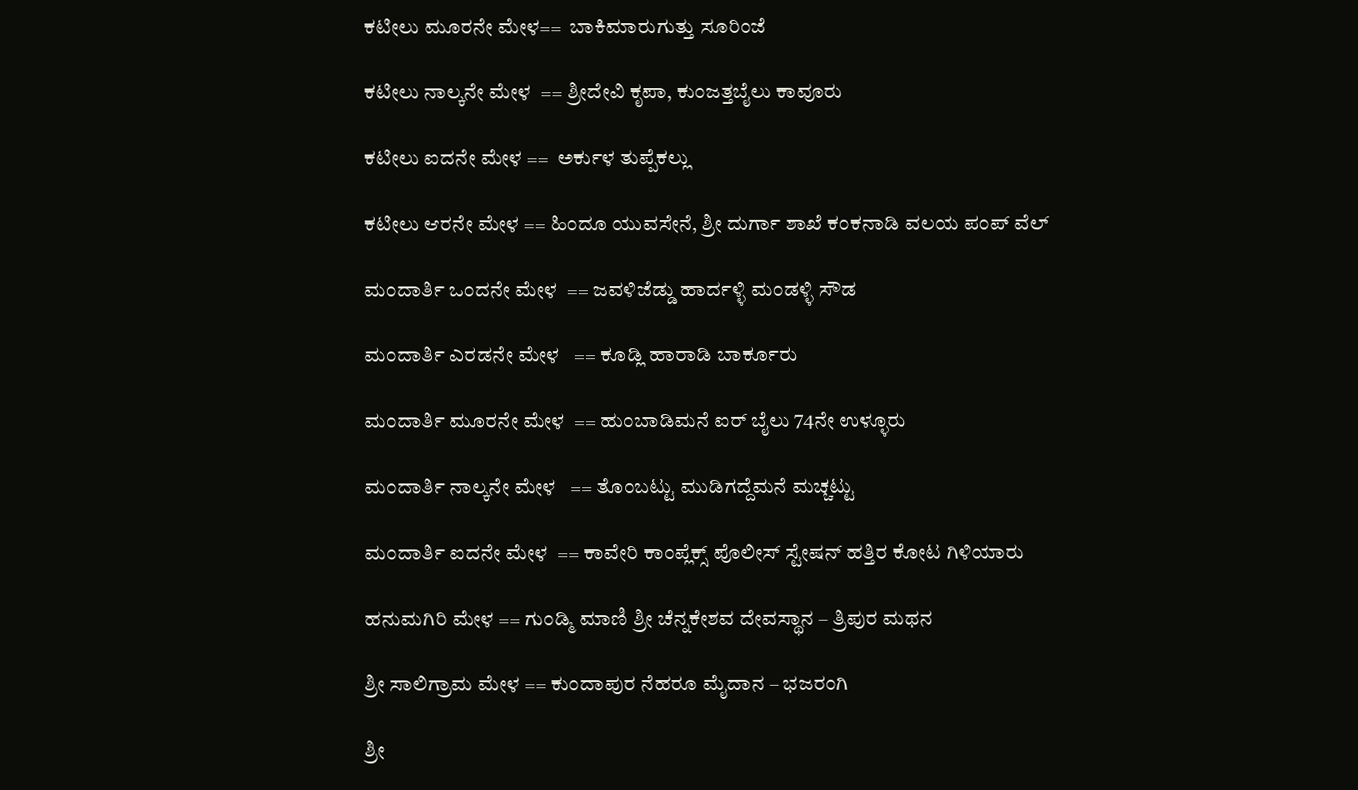ಕಟೀಲು ಮೂರನೇ ಮೇಳ==  ಬಾಕಿಮಾರುಗುತ್ತು ಸೂರಿಂಜೆ

ಕಟೀಲು ನಾಲ್ಕನೇ ಮೇಳ  == ಶ್ರೀದೇವಿ ಕೃಪಾ, ಕುಂಜತ್ತಬೈಲು ಕಾವೂರು

ಕಟೀಲು ಐದನೇ ಮೇಳ ==  ಅರ್ಕುಳ ತುಪ್ಪೆಕಲ್ಲು

ಕಟೀಲು ಆರನೇ ಮೇಳ == ಹಿಂದೂ ಯುವಸೇನೆ, ಶ್ರೀ ದುರ್ಗಾ ಶಾಖೆ ಕಂಕನಾಡಿ ವಲಯ ಪಂಪ್ ವೆಲ್

ಮಂದಾರ್ತಿ ಒಂದನೇ ಮೇಳ  == ಜವಳಿಜೆಡ್ಡು ಹಾರ್ದಳ್ಳಿ ಮಂಡಳ್ಳಿ ಸೌಡ

ಮಂದಾರ್ತಿ ಎರಡನೇ ಮೇಳ   == ಕೂಡ್ಲಿ ಹಾರಾಡಿ ಬಾರ್ಕೂರು

ಮಂದಾರ್ತಿ ಮೂರನೇ ಮೇಳ  == ಹುಂಬಾಡಿಮನೆ ಐರ್ ಬೈಲು 74ನೇ ಉಳ್ಳೂರು

ಮಂದಾರ್ತಿ ನಾಲ್ಕನೇ ಮೇಳ   == ತೊಂಬಟ್ಟು ಮುಡಿಗದ್ದೆಮನೆ ಮಚ್ಚಟ್ಟು

ಮಂದಾರ್ತಿ ಐದನೇ ಮೇಳ  == ಕಾವೇರಿ ಕಾಂಪ್ಲೆಕ್ಸ್ ಪೊಲೀಸ್ ಸ್ಟೇಷನ್ ಹತ್ತಿರ ಕೋಟ ಗಿಳಿಯಾರು

ಹನುಮಗಿರಿ ಮೇಳ == ಗುಂಡ್ಮಿ ಮಾಣಿ ಶ್ರೀ ಚೆನ್ನಕೇಶವ ದೇವಸ್ಥಾನ – ತ್ರಿಪುರ ಮಥನ

ಶ್ರೀ ಸಾಲಿಗ್ರಾಮ ಮೇಳ == ಕುಂದಾಪುರ ನೆಹರೂ ಮೈದಾನ – ಭಜರಂಗಿ

ಶ್ರೀ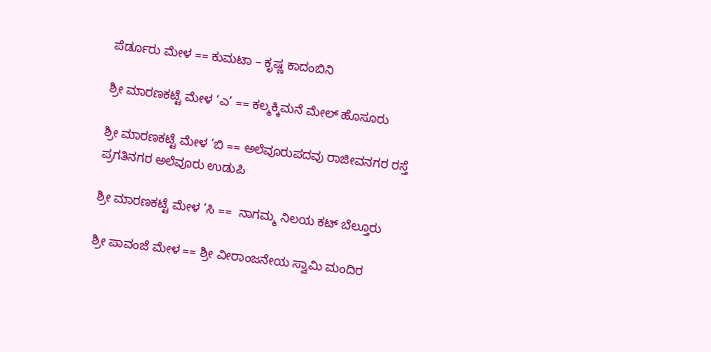ಪೆರ್ಡೂರು ಮೇಳ == ಕುಮಟಾ – ಕೃಷ್ಣ ಕಾದಂಬಿನಿ

ಶ್ರೀ ಮಾರಣಕಟ್ಟೆ ಮೇಳ ‘ಎ’ == ಕಲ್ಮಕ್ಕಿಮನೆ ಮೇಲ್ ಹೊಸೂರು

ಶ್ರೀ ಮಾರಣಕಟ್ಟೆ ಮೇಳ ‘ಬಿ == ಅಲೆವೂರುಪದವು ರಾಜೀವನಗರ ರಸ್ತೆ ಪ್ರಗತಿನಗರ ಅಲೆವೂರು ಉಡುಪಿ

ಶ್ರೀ ಮಾರಣಕಟ್ಟೆ ಮೇಳ ‘ಸಿ ==  ನಾಗಮ್ಮ ನಿಲಯ ಕಟ್ ಬೆಲ್ತೂರು

ಶ್ರೀ ಪಾವಂಜೆ ಮೇಳ == ಶ್ರೀ ವೀರಾಂಜನೇಯ ಸ್ವಾಮಿ ಮಂದಿರ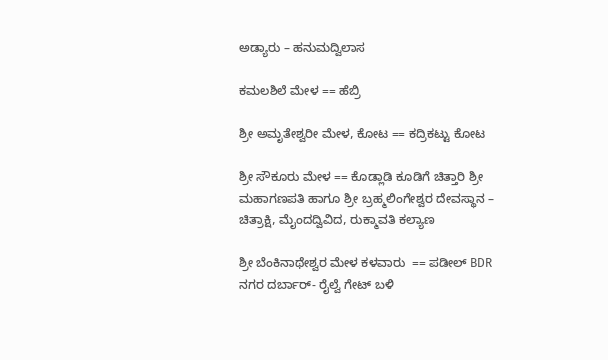ಅಡ್ಯಾರು – ಹನುಮದ್ವಿಲಾಸ

ಕಮಲಶಿಲೆ ಮೇಳ == ಹೆಬ್ರಿ

ಶ್ರೀ ಅಮೃತೇಶ್ವರೀ ಮೇಳ, ಕೋಟ == ಕದ್ರಿಕಟ್ಟು ಕೋಟ

ಶ್ರೀ ಸೌಕೂರು ಮೇಳ == ಕೊಡ್ಲಾಡಿ ಕೂಡಿಗೆ ಚಿತ್ತಾರಿ ಶ್ರೀ ಮಹಾಗಣಪತಿ ಹಾಗೂ ಶ್ರೀ ಬ್ರಹ್ಮಲಿಂಗೇಶ್ವರ ದೇವಸ್ಥಾನ – ಚಿತ್ರಾಕ್ಷಿ, ಮೈಂದದ್ವಿವಿದ, ರುಕ್ಮಾವತಿ ಕಲ್ಯಾಣ

ಶ್ರೀ ಬೆಂಕಿನಾಥೇಶ್ವರ ಮೇಳ ಕಳವಾರು  == ಪಡೀಲ್ BDR ನಗರ ದರ್ಬಾರ್- ರೈಲ್ವೆ ಗೇಟ್ ಬಳಿ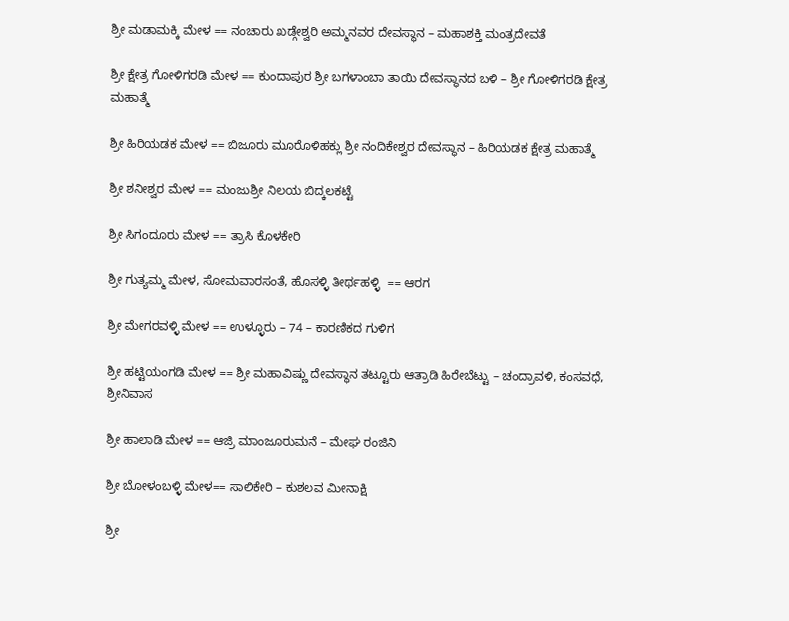ಶ್ರೀ ಮಡಾಮಕ್ಕಿ ಮೇಳ == ನಂಚಾರು ಖಡ್ಗೇಶ್ವರಿ ಅಮ್ಮನವರ ದೇವಸ್ಥಾನ – ಮಹಾಶಕ್ತಿ ಮಂತ್ರದೇವತೆ

ಶ್ರೀ ಕ್ಷೇತ್ರ ಗೋಳಿಗರಡಿ ಮೇಳ == ಕುಂದಾಪುರ ಶ್ರೀ ಬಗಳಾಂಬಾ ತಾಯಿ ದೇವಸ್ಥಾನದ ಬಳಿ – ಶ್ರೀ ಗೋಳಿಗರಡಿ ಕ್ಷೇತ್ರ ಮಹಾತ್ಮೆ

ಶ್ರೀ ಹಿರಿಯಡಕ ಮೇಳ == ಬಿಜೂರು ಮೂರೊಳಿಹಕ್ಲು ಶ್ರೀ ನಂದಿಕೇಶ್ವರ ದೇವಸ್ಥಾನ – ಹಿರಿಯಡಕ ಕ್ಷೇತ್ರ ಮಹಾತ್ಮೆ

ಶ್ರೀ ಶನೀಶ್ವರ ಮೇಳ == ಮಂಜುಶ್ರೀ ನಿಲಯ ಬಿದ್ಕಲಕಟ್ಟೆ

ಶ್ರೀ ಸಿಗಂದೂರು ಮೇಳ == ತ್ರಾಸಿ ಕೊಳಕೇರಿ

ಶ್ರೀ ಗುತ್ಯಮ್ಮ ಮೇಳ, ಸೋಮವಾರಸಂತೆ, ಹೊಸಳ್ಳಿ ತೀರ್ಥಹಳ್ಳಿ  == ಆರಗ

ಶ್ರೀ ಮೇಗರವಳ್ಳಿ ಮೇಳ == ಉಳ್ಳೂರು – 74 – ಕಾರಣಿಕದ ಗುಳಿಗ

ಶ್ರೀ ಹಟ್ಟಿಯಂಗಡಿ ಮೇಳ == ಶ್ರೀ ಮಹಾವಿಷ್ಣು ದೇವಸ್ಥಾನ ತಟ್ಟೂರು ಆತ್ರಾಡಿ ಹಿರೇಬೆಟ್ಟು – ಚಂದ್ರಾವಳಿ, ಕಂಸವಧೆ, ಶ್ರೀನಿವಾಸ

ಶ್ರೀ ಹಾಲಾಡಿ ಮೇಳ == ಆಜ್ರಿ ಮಾಂಜೂರುಮನೆ – ಮೇಘ ರಂಜಿನಿ

ಶ್ರೀ ಬೋಳಂಬಳ್ಳಿ ಮೇಳ== ಸಾಲಿಕೇರಿ – ಕುಶಲವ ಮೀನಾಕ್ಷಿ

ಶ್ರೀ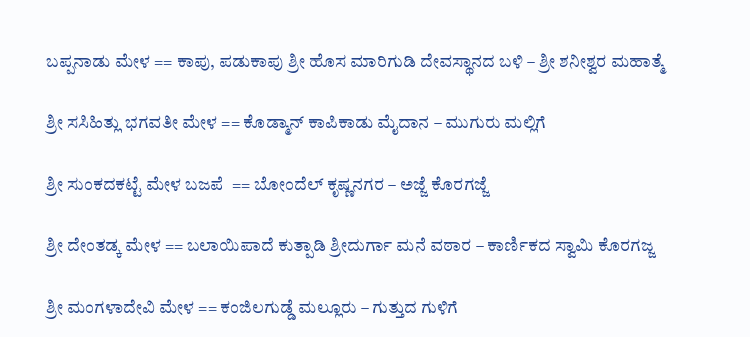ಬಪ್ಪನಾಡು ಮೇಳ == ಕಾಪು, ಪಡುಕಾಪು ಶ್ರೀ ಹೊಸ ಮಾರಿಗುಡಿ ದೇವಸ್ಥಾನದ ಬಳಿ – ಶ್ರೀ ಶನೀಶ್ವರ ಮಹಾತ್ಮೆ

ಶ್ರೀ ಸಸಿಹಿತ್ಲು ಭಗವತೀ ಮೇಳ == ಕೊಡ್ಮಾನ್ ಕಾಪಿಕಾಡು ಮೈದಾನ – ಮುಗುರು ಮಲ್ಲಿಗೆ

ಶ್ರೀ ಸುಂಕದಕಟ್ಟೆ ಮೇಳ ಬಜಪೆ  == ಬೋಂದೆಲ್ ಕೃಷ್ಣನಗರ – ಅಜ್ಜೆ ಕೊರಗಜ್ಜೆ

ಶ್ರೀ ದೇಂತಡ್ಕ ಮೇಳ == ಬಲಾಯಿಪಾದೆ ಕುತ್ಪಾಡಿ ಶ್ರೀದುರ್ಗಾ ಮನೆ ವಠಾರ – ಕಾರ್ಣಿಕದ ಸ್ವಾಮಿ ಕೊರಗಜ್ಜ

ಶ್ರೀ ಮಂಗಳಾದೇವಿ ಮೇಳ == ಕಂಜಿಲಗುಡ್ಡೆ ಮಲ್ಲೂರು – ಗುತ್ತುದ ಗುಳಿಗೆ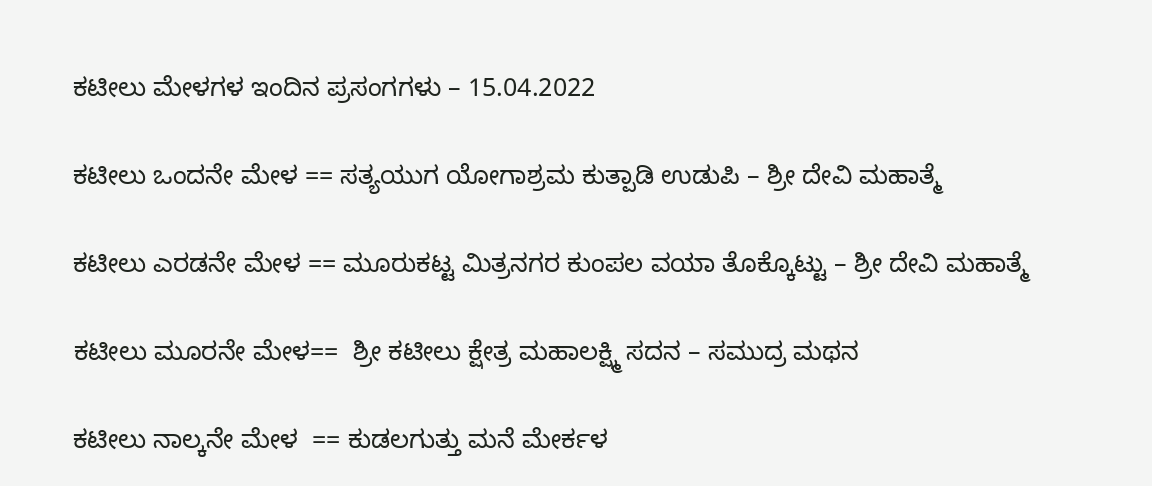ಕಟೀಲು ಮೇಳಗಳ ಇಂದಿನ ಪ್ರಸಂಗಗಳು – 15.04.2022

ಕಟೀಲು ಒಂದನೇ ಮೇಳ == ಸತ್ಯಯುಗ ಯೋಗಾಶ್ರಮ ಕುತ್ಪಾಡಿ ಉಡುಪಿ – ಶ್ರೀ ದೇವಿ ಮಹಾತ್ಮೆ

ಕಟೀಲು ಎರಡನೇ ಮೇಳ == ಮೂರುಕಟ್ಟ ಮಿತ್ರನಗರ ಕುಂಪಲ ವಯಾ ತೊಕ್ಕೊಟ್ಟು – ಶ್ರೀ ದೇವಿ ಮಹಾತ್ಮೆ

ಕಟೀಲು ಮೂರನೇ ಮೇಳ==  ಶ್ರೀ ಕಟೀಲು ಕ್ಷೇತ್ರ ಮಹಾಲಕ್ಷ್ಮಿ ಸದನ – ಸಮುದ್ರ ಮಥನ

ಕಟೀಲು ನಾಲ್ಕನೇ ಮೇಳ  == ಕುಡಲಗುತ್ತು ಮನೆ ಮೇರ್ಕಳ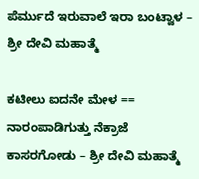ಪೆರ್ಮುದೆ ಇರುವಾಲೆ ಇರಾ ಬಂಟ್ವಾಳ – ಶ್ರೀ ದೇವಿ ಮಹಾತ್ಮೆ

ಕಟೀಲು ಐದನೇ ಮೇಳ ==  ನಾರಂಪಾಡಿಗುತ್ತು ನೆಕ್ರಾಜೆ ಕಾಸರಗೋಡು – ಶ್ರೀ ದೇವಿ ಮಹಾತ್ಮೆ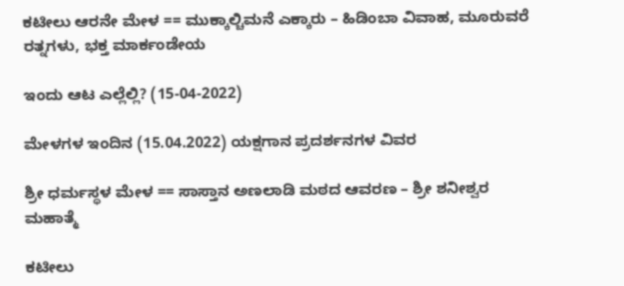ಕಟೀಲು ಆರನೇ ಮೇಳ == ಮುಕ್ಕಾಲ್ಚಿಮನೆ ಎಕ್ಕಾರು – ಹಿಡಿಂಬಾ ವಿವಾಹ, ಮೂರುವರೆ ರತ್ನಗಳು, ಭಕ್ತ ಮಾರ್ಕಂಡೇಯ

ಇಂದು ಆಟ ಎಲ್ಲೆಲ್ಲಿ? (15-04-2022)

ಮೇಳಗಳ ಇಂದಿನ (15.04.2022) ಯಕ್ಷಗಾನ ಪ್ರದರ್ಶನಗಳ ವಿವರ

ಶ್ರೀ ಧರ್ಮಸ್ಥಳ ಮೇಳ == ಸಾಸ್ತಾನ ಅಣಲಾಡಿ ಮಠದ ಆವರಣ – ಶ್ರೀ ಶನೀಶ್ವರ ಮಹಾತ್ಮೆ

ಕಟೀಲು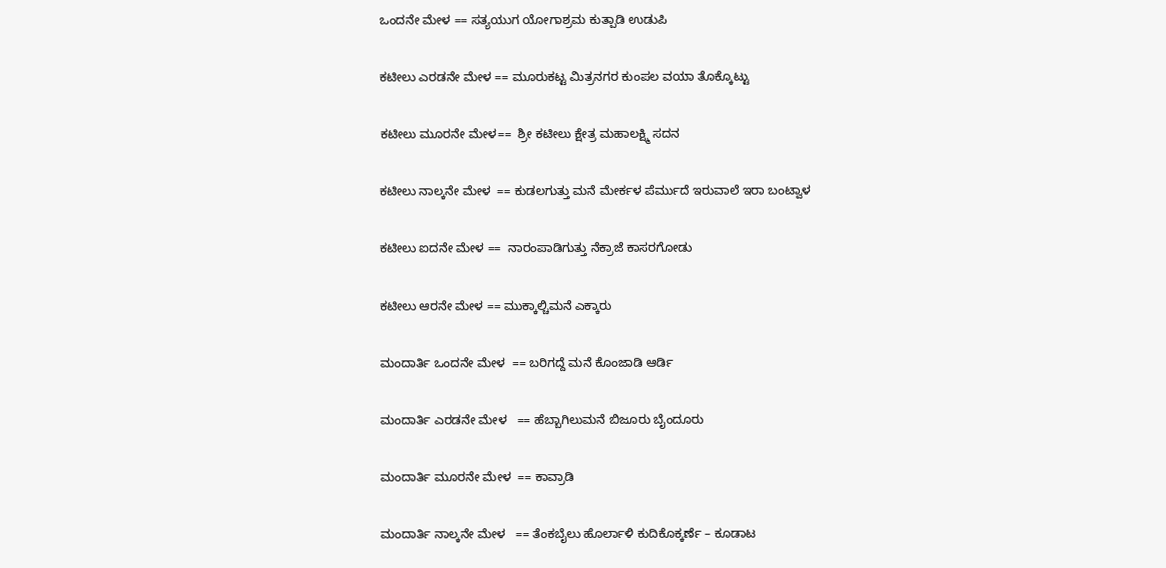ಒಂದನೇ ಮೇಳ == ಸತ್ಯಯುಗ ಯೋಗಾಶ್ರಮ ಕುತ್ಪಾಡಿ ಉಡುಪಿ

ಕಟೀಲು ಎರಡನೇ ಮೇಳ == ಮೂರುಕಟ್ಟ ಮಿತ್ರನಗರ ಕುಂಪಲ ವಯಾ ತೊಕ್ಕೊಟ್ಟು

ಕಟೀಲು ಮೂರನೇ ಮೇಳ==  ಶ್ರೀ ಕಟೀಲು ಕ್ಷೇತ್ರ ಮಹಾಲಕ್ಷ್ಮಿ ಸದನ

ಕಟೀಲು ನಾಲ್ಕನೇ ಮೇಳ  == ಕುಡಲಗುತ್ತು ಮನೆ ಮೇರ್ಕಳ ಪೆರ್ಮುದೆ ಇರುವಾಲೆ ಇರಾ ಬಂಟ್ವಾಳ

ಕಟೀಲು ಐದನೇ ಮೇಳ ==  ನಾರಂಪಾಡಿಗುತ್ತು ನೆಕ್ರಾಜೆ ಕಾಸರಗೋಡು

ಕಟೀಲು ಆರನೇ ಮೇಳ == ಮುಕ್ಕಾಲ್ಚಿಮನೆ ಎಕ್ಕಾರು

ಮಂದಾರ್ತಿ ಒಂದನೇ ಮೇಳ  == ಬರಿಗದ್ದೆ ಮನೆ ಕೊಂಜಾಡಿ ಆರ್ಡಿ

ಮಂದಾರ್ತಿ ಎರಡನೇ ಮೇಳ   == ಹೆಬ್ಬಾಗಿಲುಮನೆ ಬಿಜೂರು ಬೈಂದೂರು

ಮಂದಾರ್ತಿ ಮೂರನೇ ಮೇಳ  == ಕಾವ್ರಾಡಿ

ಮಂದಾರ್ತಿ ನಾಲ್ಕನೇ ಮೇಳ   == ತೆಂಕಬೈಲು ಹೊರ್ಲಾಳಿ ಕುದಿಕೊಕ್ಕರ್ಣೆ – ಕೂಡಾಟ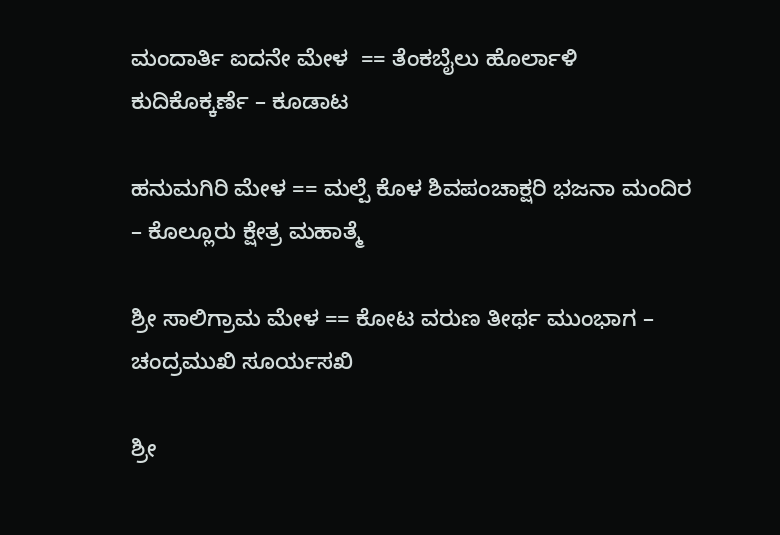ಮಂದಾರ್ತಿ ಐದನೇ ಮೇಳ  == ತೆಂಕಬೈಲು ಹೊರ್ಲಾಳಿ ಕುದಿಕೊಕ್ಕರ್ಣೆ – ಕೂಡಾಟ

ಹನುಮಗಿರಿ ಮೇಳ == ಮಲ್ಪೆ ಕೊಳ ಶಿವಪಂಚಾಕ್ಷರಿ ಭಜನಾ ಮಂದಿರ – ಕೊಲ್ಲೂರು ಕ್ಷೇತ್ರ ಮಹಾತ್ಮೆ

ಶ್ರೀ ಸಾಲಿಗ್ರಾಮ ಮೇಳ == ಕೋಟ ವರುಣ ತೀರ್ಥ ಮುಂಭಾಗ – ಚಂದ್ರಮುಖಿ ಸೂರ್ಯಸಖಿ

ಶ್ರೀ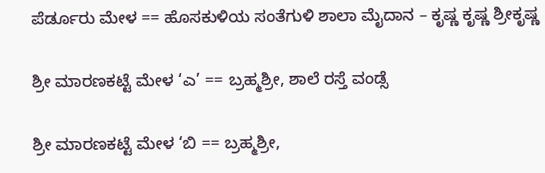ಪೆರ್ಡೂರು ಮೇಳ == ಹೊಸಕುಳಿಯ ಸಂತೆಗುಳಿ ಶಾಲಾ ಮೈದಾನ – ಕೃಷ್ಣ ಕೃಷ್ಣ ಶ್ರೀಕೃಷ್ಣ

ಶ್ರೀ ಮಾರಣಕಟ್ಟೆ ಮೇಳ ‘ಎ’ == ಬ್ರಹ್ಮಶ್ರೀ, ಶಾಲೆ ರಸ್ತೆ ವಂಡ್ಸೆ

ಶ್ರೀ ಮಾರಣಕಟ್ಟೆ ಮೇಳ ‘ಬಿ == ಬ್ರಹ್ಮಶ್ರೀ,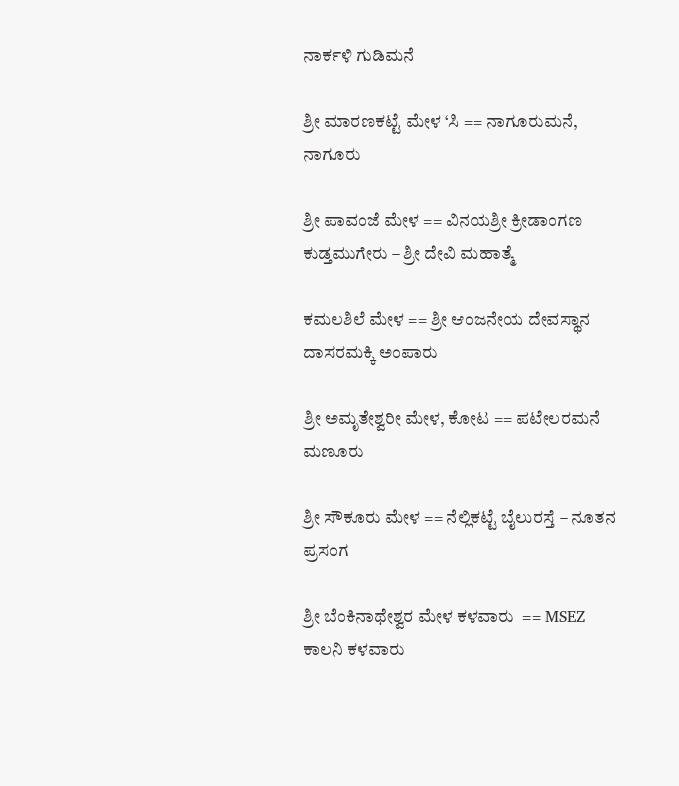ನಾರ್ಕಳಿ ಗುಡಿಮನೆ

ಶ್ರೀ ಮಾರಣಕಟ್ಟೆ ಮೇಳ ‘ಸಿ == ನಾಗೂರುಮನೆ, ನಾಗೂರು

ಶ್ರೀ ಪಾವಂಜೆ ಮೇಳ == ವಿನಯಶ್ರೀ ಕ್ರೀಡಾಂಗಣ ಕುಡ್ತಮುಗೇರು – ಶ್ರೀ ದೇವಿ ಮಹಾತ್ಮೆ

ಕಮಲಶಿಲೆ ಮೇಳ == ಶ್ರೀ ಆಂಜನೇಯ ದೇವಸ್ಥಾನ ದಾಸರಮಕ್ಕಿ ಅಂಪಾರು

ಶ್ರೀ ಅಮೃತೇಶ್ವರೀ ಮೇಳ, ಕೋಟ == ಪಟೇಲರಮನೆ ಮಣೂರು

ಶ್ರೀ ಸೌಕೂರು ಮೇಳ == ನೆಲ್ಲಿಕಟ್ಟೆ ಬೈಲುರಸ್ತೆ – ನೂತನ ಪ್ರಸಂಗ

ಶ್ರೀ ಬೆಂಕಿನಾಥೇಶ್ವರ ಮೇಳ ಕಳವಾರು  == MSEZ ಕಾಲನಿ ಕಳವಾರು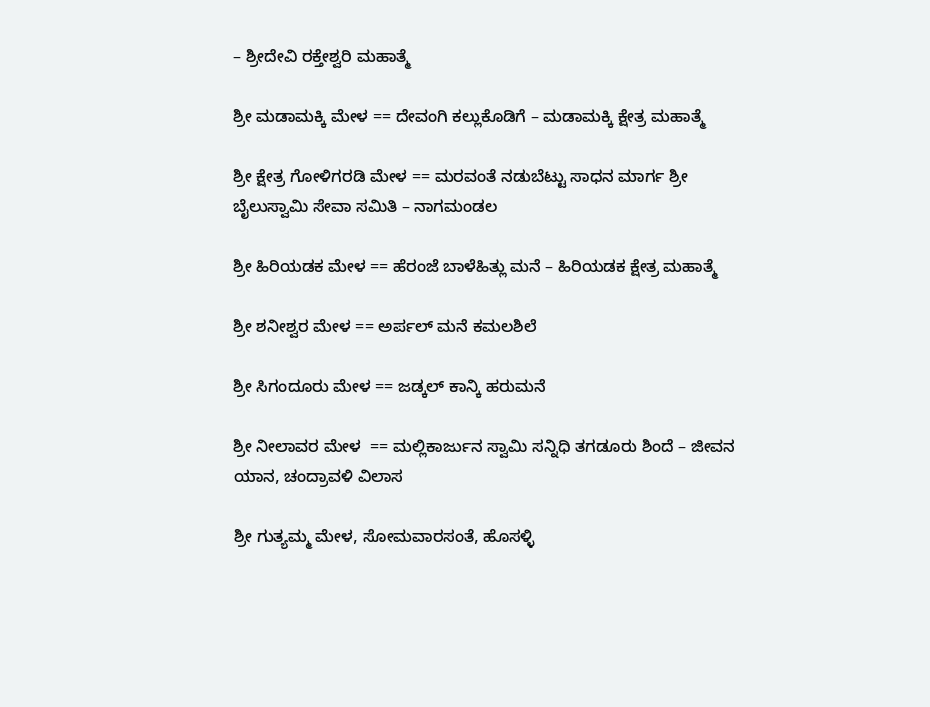– ಶ್ರೀದೇವಿ ರಕ್ತೇಶ್ವರಿ ಮಹಾತ್ಮೆ

ಶ್ರೀ ಮಡಾಮಕ್ಕಿ ಮೇಳ == ದೇವಂಗಿ ಕಲ್ಲುಕೊಡಿಗೆ – ಮಡಾಮಕ್ಕಿ ಕ್ಷೇತ್ರ ಮಹಾತ್ಮೆ

ಶ್ರೀ ಕ್ಷೇತ್ರ ಗೋಳಿಗರಡಿ ಮೇಳ == ಮರವಂತೆ ನಡುಬೆಟ್ಟು ಸಾಧನ ಮಾರ್ಗ ಶ್ರೀ ಬೈಲುಸ್ವಾಮಿ ಸೇವಾ ಸಮಿತಿ – ನಾಗಮಂಡಲ

ಶ್ರೀ ಹಿರಿಯಡಕ ಮೇಳ == ಹೆರಂಜೆ ಬಾಳೆಹಿತ್ಲು ಮನೆ – ಹಿರಿಯಡಕ ಕ್ಷೇತ್ರ ಮಹಾತ್ಮೆ

ಶ್ರೀ ಶನೀಶ್ವರ ಮೇಳ == ಅರ್ಪಲ್ ಮನೆ ಕಮಲಶಿಲೆ

ಶ್ರೀ ಸಿಗಂದೂರು ಮೇಳ == ಜಡ್ಕಲ್ ಕಾನ್ಕಿ ಹರುಮನೆ

ಶ್ರೀ ನೀಲಾವರ ಮೇಳ  == ಮಲ್ಲಿಕಾರ್ಜುನ ಸ್ವಾಮಿ ಸನ್ನಿಧಿ ತಗಡೂರು ಶಿಂದೆ – ಜೀವನ ಯಾನ, ಚಂದ್ರಾವಳಿ ವಿಲಾಸ

ಶ್ರೀ ಗುತ್ಯಮ್ಮ ಮೇಳ, ಸೋಮವಾರಸಂತೆ, ಹೊಸಳ್ಳಿ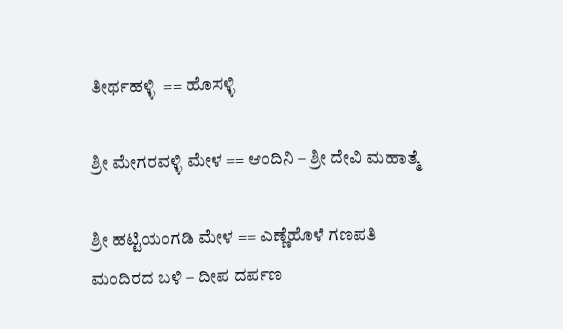ತೀರ್ಥಹಳ್ಳಿ  == ಹೊಸಳ್ಳಿ

ಶ್ರೀ ಮೇಗರವಳ್ಳಿ ಮೇಳ == ಆಂದಿನಿ – ಶ್ರೀ ದೇವಿ ಮಹಾತ್ಮೆ

ಶ್ರೀ ಹಟ್ಟಿಯಂಗಡಿ ಮೇಳ == ಎಣ್ಣೆಹೊಳೆ ಗಣಪತಿ ಮಂದಿರದ ಬಳಿ – ದೀಪ ದರ್ಪಣ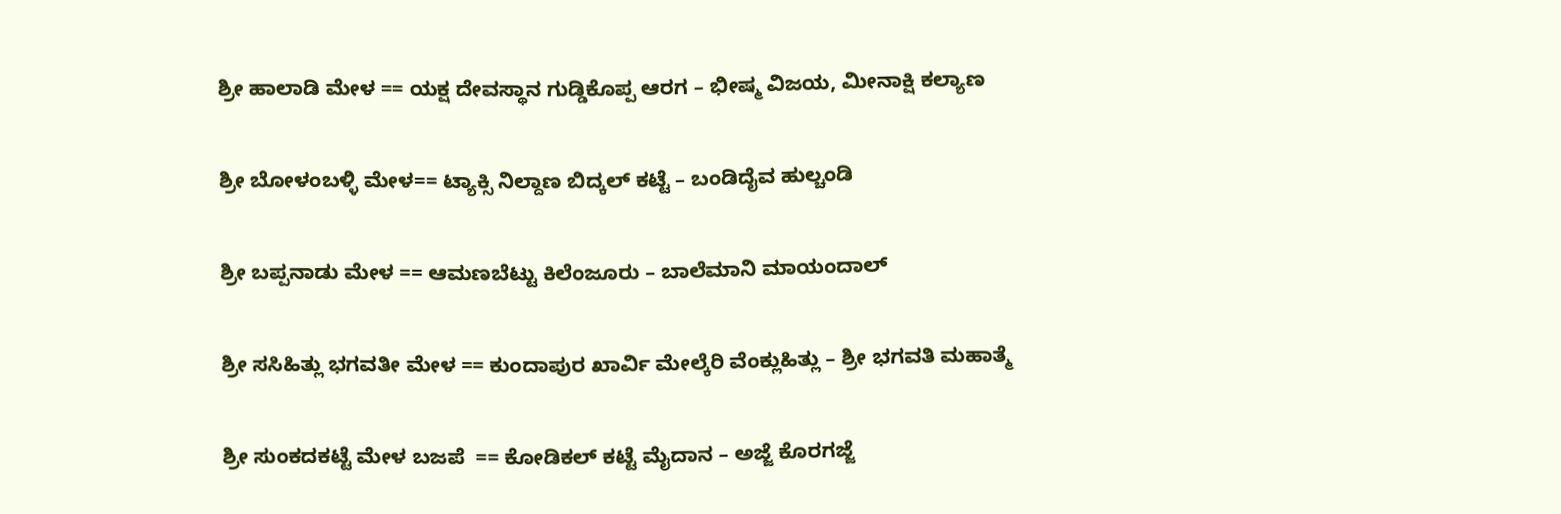ಶ್ರೀ ಹಾಲಾಡಿ ಮೇಳ == ಯಕ್ಷ ದೇವಸ್ಥಾನ ಗುಡ್ಡಿಕೊಪ್ಪ ಆರಗ – ಭೀಷ್ಮ ವಿಜಯ, ಮೀನಾಕ್ಷಿ ಕಲ್ಯಾಣ

ಶ್ರೀ ಬೋಳಂಬಳ್ಳಿ ಮೇಳ== ಟ್ಯಾಕ್ಸಿ ನಿಲ್ದಾಣ ಬಿದ್ಕಲ್ ಕಟ್ಟೆ – ಬಂಡಿದೈವ ಹುಲ್ಚಂಡಿ

ಶ್ರೀ ಬಪ್ಪನಾಡು ಮೇಳ == ಆಮಣಬೆಟ್ಟು ಕಿಲೆಂಜೂರು – ಬಾಲೆಮಾನಿ ಮಾಯಂದಾಲ್

ಶ್ರೀ ಸಸಿಹಿತ್ಲು ಭಗವತೀ ಮೇಳ == ಕುಂದಾಪುರ ಖಾರ್ವಿ ಮೇಲ್ಕೆರಿ ವೆಂಕ್ಲುಹಿತ್ಲು – ಶ್ರೀ ಭಗವತಿ ಮಹಾತ್ಮೆ

ಶ್ರೀ ಸುಂಕದಕಟ್ಟೆ ಮೇಳ ಬಜಪೆ  == ಕೋಡಿಕಲ್ ಕಟ್ಟೆ ಮೈದಾನ – ಅಜ್ಜೆ ಕೊರಗಜ್ಜೆ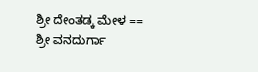ಶ್ರೀ ದೇಂತಡ್ಕ ಮೇಳ == ಶ್ರೀ ವನದುರ್ಗಾ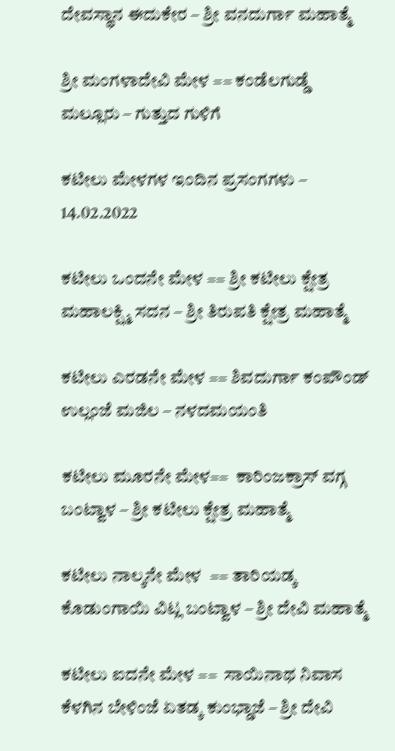ದೇವಸ್ಥಾನ ಈದುಕೇರ – ಶ್ರೀ ವನದುರ್ಗಾ ಮಹಾತ್ಮೆ

ಶ್ರೀ ಮಂಗಳಾದೇವಿ ಮೇಳ == ಕಂಡೆಲಗುಡ್ಡೆ ಮಲ್ಲೂರು – ಗುತ್ತುದ ಗುಳಿಗೆ

ಕಟೀಲು ಮೇಳಗಳ ಇಂದಿನ ಪ್ರಸಂಗಗಳು – 14.02.2022

ಕಟೀಲು ಒಂದನೇ ಮೇಳ == ಶ್ರೀ ಕಟೀಲು ಕ್ಷೇತ್ರ ಮಹಾಲಕ್ಷ್ಮಿ ಸದನ – ಶ್ರೀ ತಿರುಪತಿ ಕ್ಷೇತ್ರ ಮಹಾತ್ಮೆ

ಕಟೀಲು ಎರಡನೇ ಮೇಳ == ಶಿವದುರ್ಗಾ ಕಂಪೌಂಡ್ ಉಲ್ಲಂಜೆ ಮಜಿಲ – ನಳದಮಯಂತಿ

ಕಟೀಲು ಮೂರನೇ ಮೇಳ==  ಕಾರಿಂಜಕ್ರಾಸ್ ವಗ್ಗ ಬಂಟ್ವಾಳ – ಶ್ರೀ ಕಟೀಲು ಕ್ಷೇತ್ರ ಮಹಾತ್ಮೆ

ಕಟೀಲು ನಾಲ್ಕನೇ ಮೇಳ  == ತಾರಿಯಡ್ಕ ಕೊಡುಂಗಾಯಿ ವಿಟ್ಲ ಬಂಟ್ವಾಳ – ಶ್ರೀ ದೇವಿ ಮಹಾತ್ಮೆ

ಕಟೀಲು ಐದನೇ ಮೇಳ ==  ಸಾಯಿನಾಥ ನಿವಾಸ ಕೆಳಗಿನ ಬೇಳಿಂಜೆ ಏತಡ್ಕ ಕುಂಭ್ಡಾಜೆ – ಶ್ರೀ ದೇವಿ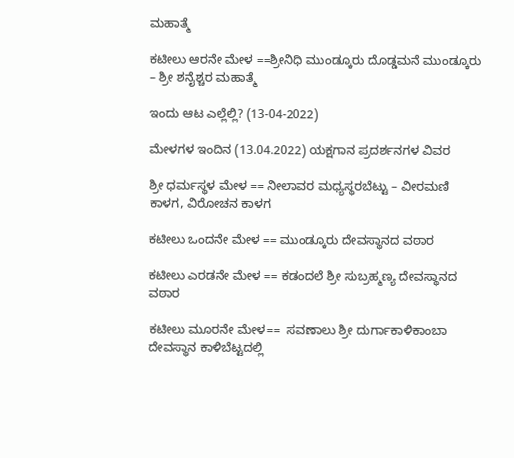ಮಹಾತ್ಮೆ

ಕಟೀಲು ಆರನೇ ಮೇಳ ==ಶ್ರೀನಿಧಿ ಮುಂಡ್ಕೂರು ದೊಡ್ಡಮನೆ ಮುಂಡ್ಕೂರು – ಶ್ರೀ ಶನೈಶ್ಚರ ಮಹಾತ್ಮೆ

ಇಂದು ಆಟ ಎಲ್ಲೆಲ್ಲಿ? (13-04-2022)

ಮೇಳಗಳ ಇಂದಿನ (13.04.2022) ಯಕ್ಷಗಾನ ಪ್ರದರ್ಶನಗಳ ವಿವರ

ಶ್ರೀ ಧರ್ಮಸ್ಥಳ ಮೇಳ == ನೀಲಾವರ ಮಧ್ಯಸ್ಥರಬೆಟ್ಟು – ವೀರಮಣಿ ಕಾಳಗ, ವಿರೋಚನ ಕಾಳಗ

ಕಟೀಲು ಒಂದನೇ ಮೇಳ == ಮುಂಡ್ಕೂರು ದೇವಸ್ಥಾನದ ವಠಾರ

ಕಟೀಲು ಎರಡನೇ ಮೇಳ == ಕಡಂದಲೆ ಶ್ರೀ ಸುಬ್ರಹ್ಮಣ್ಯ ದೇವಸ್ಥಾನದ ವಠಾರ

ಕಟೀಲು ಮೂರನೇ ಮೇಳ==  ಸವಣಾಲು ಶ್ರೀ ದುರ್ಗಾಕಾಳಿಕಾಂಬಾ ದೇವಸ್ಥಾನ ಕಾಳಿಬೆಟ್ಟದಲ್ಲಿ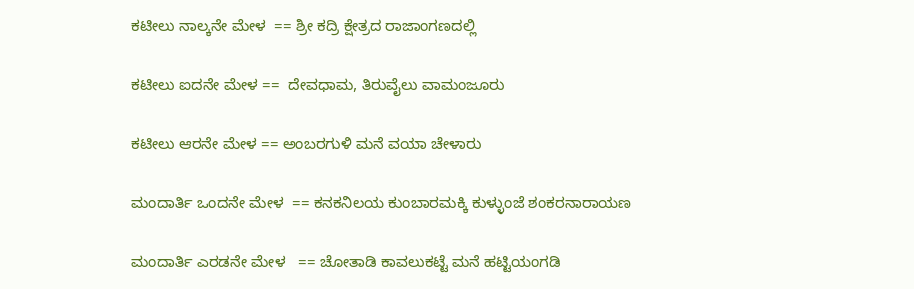ಕಟೀಲು ನಾಲ್ಕನೇ ಮೇಳ  == ಶ್ರೀ ಕದ್ರಿ ಕ್ಷೇತ್ರದ ರಾಜಾಂಗಣದಲ್ಲಿ

ಕಟೀಲು ಐದನೇ ಮೇಳ ==  ದೇವಧಾಮ, ತಿರುವೈಲು ವಾಮಂಜೂರು

ಕಟೀಲು ಆರನೇ ಮೇಳ == ಅಂಬರಗುಳಿ ಮನೆ ವಯಾ ಚೇಳಾರು

ಮಂದಾರ್ತಿ ಒಂದನೇ ಮೇಳ  == ಕನಕನಿಲಯ ಕುಂಬಾರಮಕ್ಕಿ ಕುಳ್ಳುಂಜೆ ಶಂಕರನಾರಾಯಣ

ಮಂದಾರ್ತಿ ಎರಡನೇ ಮೇಳ   == ಚೋತಾಡಿ ಕಾವಲುಕಟ್ಟೆ ಮನೆ ಹಟ್ಟಿಯಂಗಡಿ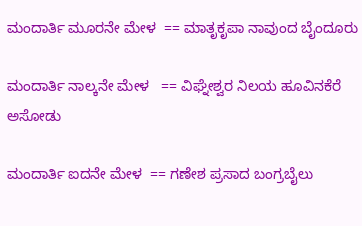ಮಂದಾರ್ತಿ ಮೂರನೇ ಮೇಳ  == ಮಾತೃಕೃಪಾ ನಾವುಂದ ಬೈಂದೂರು

ಮಂದಾರ್ತಿ ನಾಲ್ಕನೇ ಮೇಳ   == ವಿಘ್ನೇಶ್ವರ ನಿಲಯ ಹೂವಿನಕೆರೆ ಅಸೋಡು

ಮಂದಾರ್ತಿ ಐದನೇ ಮೇಳ  == ಗಣೇಶ ಪ್ರಸಾದ ಬಂಗ್ರಬೈಲು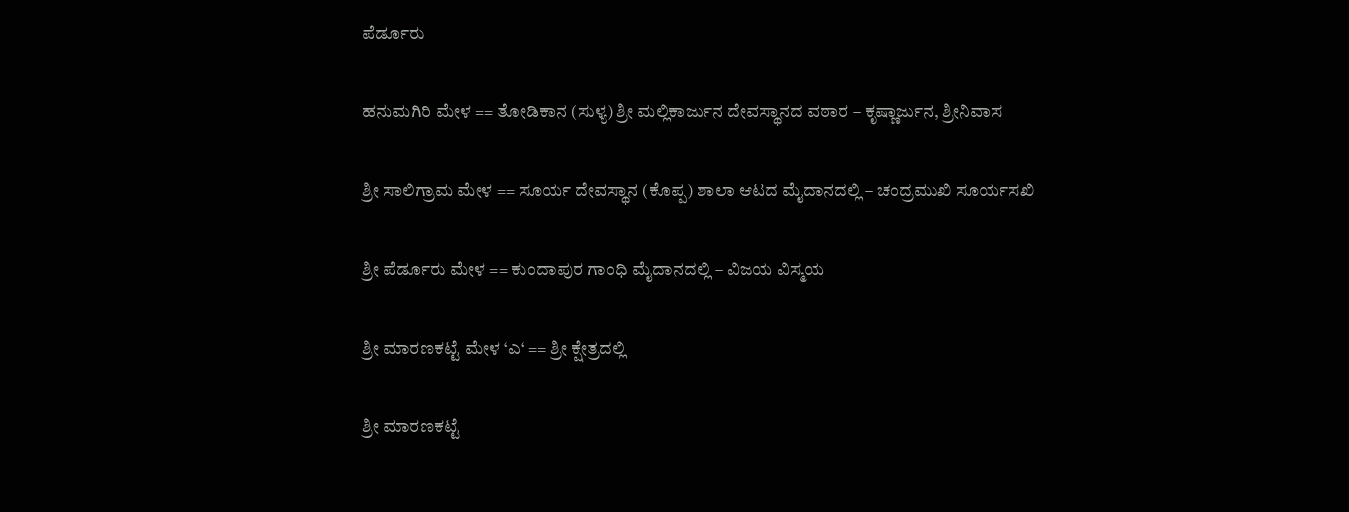ಪೆರ್ಡೂರು

ಹನುಮಗಿರಿ ಮೇಳ == ತೋಡಿಕಾನ (ಸುಳ್ಯ) ಶ್ರೀ ಮಲ್ಲಿಕಾರ್ಜುನ ದೇವಸ್ಥಾನದ ವಠಾರ – ಕೃಷ್ಣಾರ್ಜುನ, ಶ್ರೀನಿವಾಸ

ಶ್ರೀ ಸಾಲಿಗ್ರಾಮ ಮೇಳ == ಸೂರ್ಯ ದೇವಸ್ಥಾನ (ಕೊಪ್ಪ) ಶಾಲಾ ಆಟದ ಮೈದಾನದಲ್ಲಿ – ಚಂದ್ರಮುಖಿ ಸೂರ್ಯಸಖಿ

ಶ್ರೀ ಪೆರ್ಡೂರು ಮೇಳ == ಕುಂದಾಪುರ ಗಾಂಧಿ ಮೈದಾನದಲ್ಲಿ – ವಿಜಯ ವಿಸ್ಮಯ

ಶ್ರೀ ಮಾರಣಕಟ್ಟೆ ಮೇಳ ‘ಎ‘ == ಶ್ರೀ ಕ್ಷೇತ್ರದಲ್ಲಿ

ಶ್ರೀ ಮಾರಣಕಟ್ಟೆ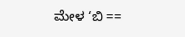ಮೇಳ ‘ಬಿ ==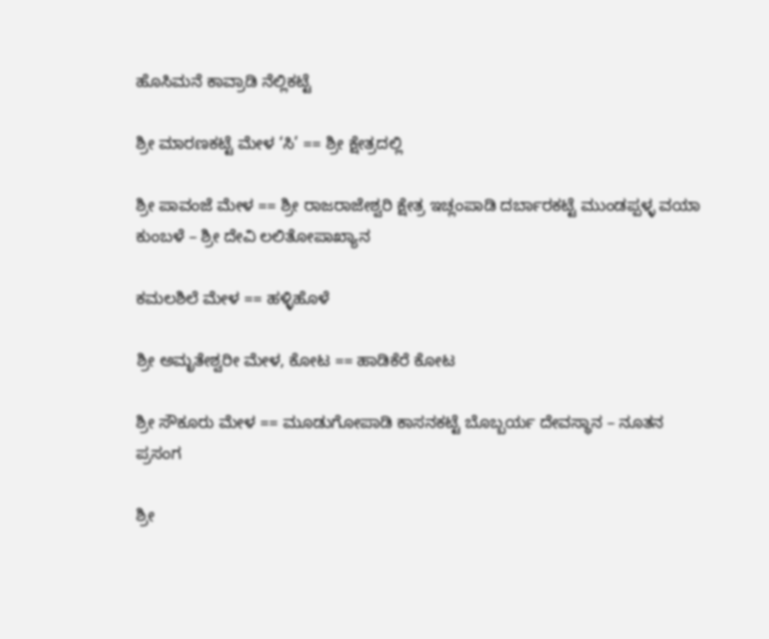ಹೊಸಿಮನೆ ಕಾವ್ರಾಡಿ ನೆಲ್ಲಿಕಟ್ಟೆ

ಶ್ರೀ ಮಾರಣಕಟ್ಟೆ ಮೇಳ ‘ಸಿ’ == ಶ್ರೀ ಕ್ಷೇತ್ರದಲ್ಲಿ

ಶ್ರೀ ಪಾವಂಜೆ ಮೇಳ == ಶ್ರೀ ರಾಜರಾಜೇಶ್ವರಿ ಕ್ಷೇತ್ರ ಇಚ್ಲಂಪಾಡಿ ದರ್ಬಾರಕಟ್ಟೆ ಮುಂಡಪ್ಪಳ್ಳ ವಯಾ ಕುಂಬಳೆ – ಶ್ರೀ ದೇವಿ ಲಲಿತೋಪಾಖ್ಯಾನ

ಕಮಲಶಿಲೆ ಮೇಳ == ಹಳ್ಳಿಹೊಳೆ

ಶ್ರೀ ಅಮೃತೇಶ್ವರೀ ಮೇಳ, ಕೋಟ == ಹಾಡಿಕೆರೆ ಕೋಟ

ಶ್ರೀ ಸೌಕೂರು ಮೇಳ == ಮೂಡುಗೋಪಾಡಿ ಕಾಸನಕಟ್ಟೆ ಬೊಬ್ಬರ್ಯ ದೇವಸ್ಥಾನ – ನೂತನ ಪ್ರಸಂಗ

ಶ್ರೀ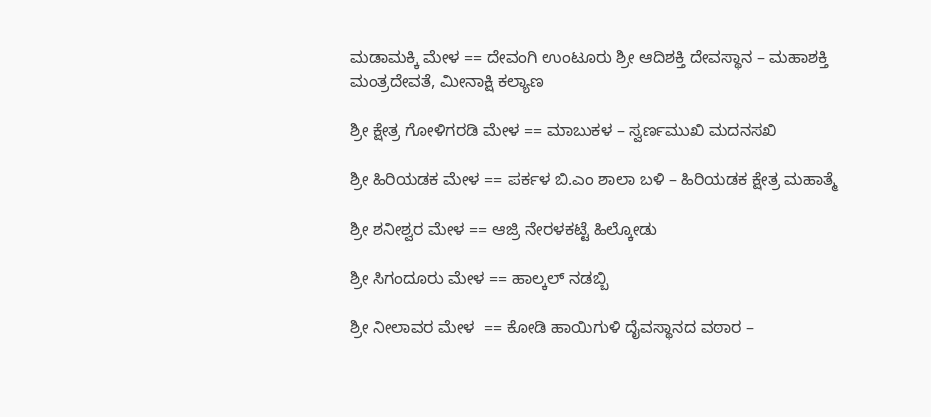ಮಡಾಮಕ್ಕಿ ಮೇಳ == ದೇವಂಗಿ ಉಂಟೂರು ಶ್ರೀ ಆದಿಶಕ್ತಿ ದೇವಸ್ಥಾನ – ಮಹಾಶಕ್ತಿ ಮಂತ್ರದೇವತೆ, ಮೀನಾಕ್ಷಿ ಕಲ್ಯಾಣ

ಶ್ರೀ ಕ್ಷೇತ್ರ ಗೋಳಿಗರಡಿ ಮೇಳ == ಮಾಬುಕಳ – ಸ್ವರ್ಣಮುಖಿ ಮದನಸಖಿ

ಶ್ರೀ ಹಿರಿಯಡಕ ಮೇಳ == ಪರ್ಕಳ ಬಿ.ಎಂ ಶಾಲಾ ಬಳಿ – ಹಿರಿಯಡಕ ಕ್ಷೇತ್ರ ಮಹಾತ್ಮೆ

ಶ್ರೀ ಶನೀಶ್ವರ ಮೇಳ == ಆಜ್ರಿ ನೇರಳಕಟ್ಟೆ ಹಿಲ್ಕೋಡು

ಶ್ರೀ ಸಿಗಂದೂರು ಮೇಳ == ಹಾಲ್ಕಲ್ ನಡಬ್ಬಿ

ಶ್ರೀ ನೀಲಾವರ ಮೇಳ  == ಕೋಡಿ ಹಾಯಿಗುಳಿ ದೈವಸ್ಥಾನದ ವಠಾರ –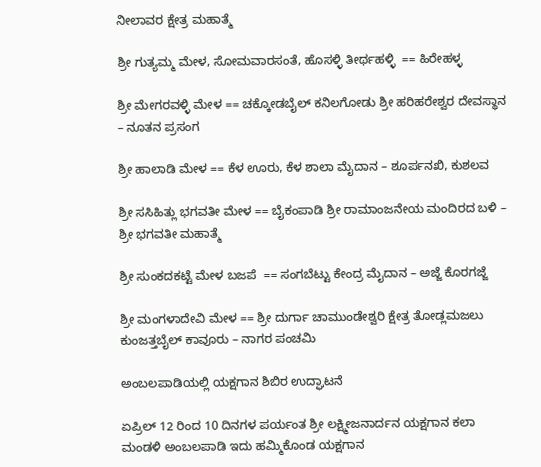ನೀಲಾವರ ಕ್ಷೇತ್ರ ಮಹಾತ್ಮೆ

ಶ್ರೀ ಗುತ್ಯಮ್ಮ ಮೇಳ, ಸೋಮವಾರಸಂತೆ, ಹೊಸಳ್ಳಿ ತೀರ್ಥಹಳ್ಳಿ  == ಹಿರೇಹಳ್ಳ

ಶ್ರೀ ಮೇಗರವಳ್ಳಿ ಮೇಳ == ಚಕ್ಕೋಡಬೈಲ್ ಕನಿಲಗೋಡು ಶ್ರೀ ಹರಿಹರೇಶ್ವರ ದೇವಸ್ಥಾನ – ನೂತನ ಪ್ರಸಂಗ

ಶ್ರೀ ಹಾಲಾಡಿ ಮೇಳ == ಕೆಳ ಊರು, ಕೆಳ ಶಾಲಾ ಮೈದಾನ – ಶೂರ್ಪನಖಿ, ಕುಶಲವ

ಶ್ರೀ ಸಸಿಹಿತ್ಲು ಭಗವತೀ ಮೇಳ == ಬೈಕಂಪಾಡಿ ಶ್ರೀ ರಾಮಾಂಜನೇಯ ಮಂದಿರದ ಬಳಿ – ಶ್ರೀ ಭಗವತೀ ಮಹಾತ್ಮೆ

ಶ್ರೀ ಸುಂಕದಕಟ್ಟೆ ಮೇಳ ಬಜಪೆ  == ಸಂಗಬೆಟ್ಟು ಕೇಂದ್ರ ಮೈದಾನ – ಅಜ್ಜೆ ಕೊರಗಜ್ಜೆ

ಶ್ರೀ ಮಂಗಳಾದೇವಿ ಮೇಳ == ಶ್ರೀ ದುರ್ಗಾ ಚಾಮುಂಡೇಶ್ವರಿ ಕ್ಷೇತ್ರ ತೋಡ್ಲಮಜಲು ಕುಂಜತ್ತಬೈಲ್ ಕಾವೂರು – ನಾಗರ ಪಂಚಮಿ

ಅಂಬಲಪಾಡಿಯಲ್ಲಿ ಯಕ್ಷಗಾನ ಶಿಬಿರ ಉದ್ಘಾಟನೆ

ಏಪ್ರಿಲ್ 12 ರಿಂದ 10 ದಿನಗಳ ಪರ್ಯಂತ ಶ್ರೀ ಲಕ್ಷ್ಮೀಜನಾರ್ದನ ಯಕ್ಷಗಾನ ಕಲಾ ಮಂಡಳಿ ಅಂಬಲಪಾಡಿ ಇದು ಹಮ್ಮಿಕೊಂಡ ಯಕ್ಷಗಾನ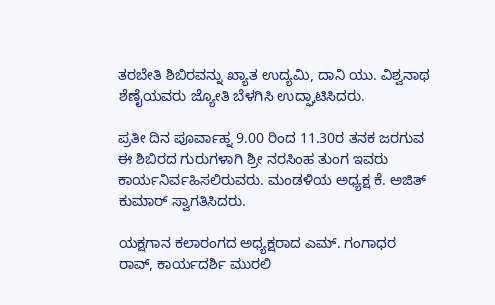ತರಬೇತಿ ಶಿಬಿರವನ್ನು ಖ್ಯಾತ ಉದ್ಯಮಿ, ದಾನಿ ಯು. ವಿಶ್ವನಾಥ ಶೆಣೈಯವರು ಜ್ಯೋತಿ ಬೆಳಗಿಸಿ ಉದ್ಘಾಟಿಸಿದರು.

ಪ್ರತೀ ದಿನ ಪೂರ್ವಾಹ್ನ 9.00 ರಿಂದ 11.30ರ ತನಕ ಜರಗುವ ಈ ಶಿಬಿರದ ಗುರುಗಳಾಗಿ ಶ್ರೀ ನರಸಿಂಹ ತುಂಗ ಇವರು ಕಾರ್ಯನಿರ್ವಹಿಸಲಿರುವರು. ಮಂಡಳಿಯ ಅಧ್ಯಕ್ಷ ಕೆ. ಅಜಿತ್ ಕುಮಾರ್ ಸ್ವಾಗತಿಸಿದರು.

ಯಕ್ಷಗಾನ ಕಲಾರಂಗದ ಅಧ್ಯಕ್ಷರಾದ ಎಮ್. ಗಂಗಾಧರ ರಾವ್, ಕಾರ್ಯದರ್ಶಿ ಮುರಲಿ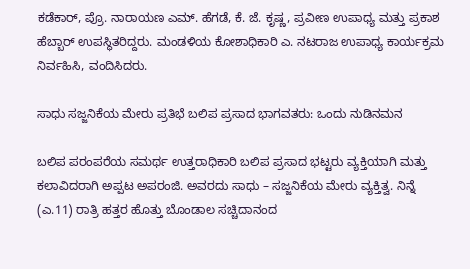ಕಡೆಕಾರ್, ಪ್ರೊ. ನಾರಾಯಣ ಎಮ್. ಹೆಗಡೆ, ಕೆ. ಜೆ. ಕೃಷ್ಣ, ಪ್ರವೀಣ ಉಪಾಧ್ಯ ಮತ್ತು ಪ್ರಕಾಶ ಹೆಬ್ಬಾರ್ ಉಪಸ್ಥಿತರಿದ್ದರು. ಮಂಡಳಿಯ ಕೋಶಾಧಿಕಾರಿ ಎ. ನಟರಾಜ ಉಪಾಧ್ಯ ಕಾರ್ಯಕ್ರಮ ನಿರ್ವಹಿಸಿ, ವಂದಿಸಿದರು.

ಸಾಧು ಸಜ್ಜನಿಕೆಯ ಮೇರು ಪ್ರತಿಭೆ ಬಲಿಪ ಪ್ರಸಾದ ಭಾಗವತರು: ಒಂದು ನುಡಿನಮನ

ಬಲಿಪ ಪರಂಪರೆಯ ಸಮರ್ಥ ಉತ್ತರಾಧಿಕಾರಿ ಬಲಿಪ ಪ್ರಸಾದ ಭಟ್ಟರು ವ್ಯಕ್ತಿಯಾಗಿ ಮತ್ತು ಕಲಾವಿದರಾಗಿ ಅಪ್ಪಟ ಅಪರಂಜಿ. ಅವರದು ಸಾಧು – ಸಜ್ಜನಿಕೆಯ ಮೇರು ವ್ಯಕ್ತಿತ್ವ. ನಿನ್ನೆ (ಎ.11) ರಾತ್ರಿ ಹತ್ತರ ಹೊತ್ತು ಬೊಂಡಾಲ ಸಚ್ಚಿದಾನಂದ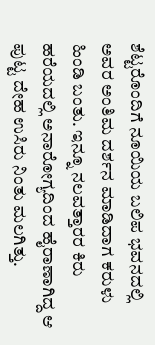ಶೆಟ್ಟರೊಂದಿಗೆ ನೂಯಿಯ ಬಲಿಪ ಭವನದಲ್ಲಿ ಅವರ ಅಂತಿಮ ದರ್ಶನ ಮಾಡಿದಾಗ ಕರುಳು ಹಿಂಡಿ ಬಂತು. ಇನ್ನೂ ನಲವತ್ತಾರರ ಕಿರು ಹರೆಯದಲ್ಲಿ ಅನಾರೋಗ್ಯದಿಂದ ಹೈರಾಣಾಗಿದ್ದ ಆ ಪುಟ್ಟ ದೇಹ ಉಸಿರು ನಿಂತು ಮಲಗಿತ್ತು.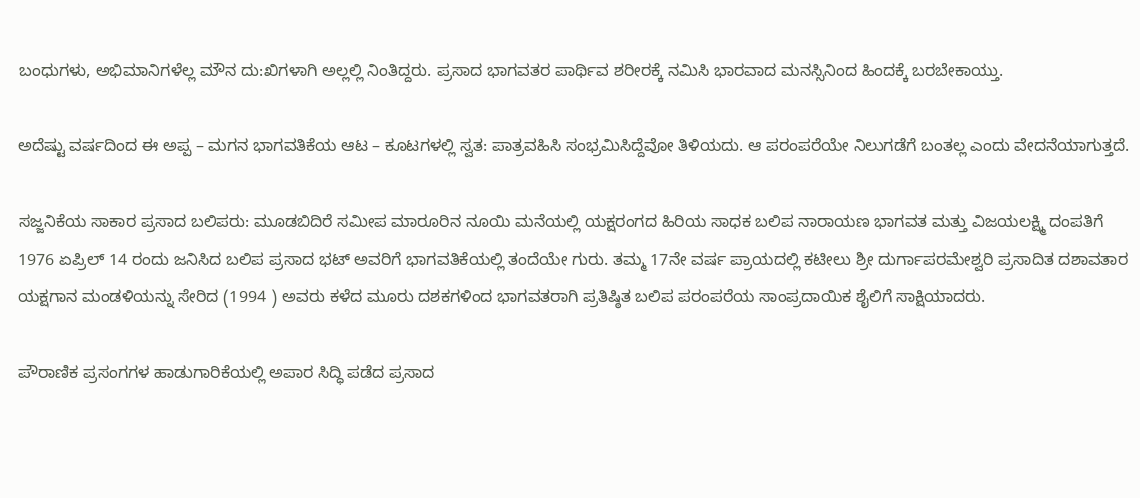ಬಂಧುಗಳು, ಅಭಿಮಾನಿಗಳೆಲ್ಲ ಮೌನ ದು:ಖಿಗಳಾಗಿ ಅಲ್ಲಲ್ಲಿ ನಿಂತಿದ್ದರು. ಪ್ರಸಾದ ಭಾಗವತರ ಪಾರ್ಥಿವ ಶರೀರಕ್ಕೆ ನಮಿಸಿ ಭಾರವಾದ ಮನಸ್ಸಿನಿಂದ ಹಿಂದಕ್ಕೆ ಬರಬೇಕಾಯ್ತು.

ಅದೆಷ್ಟು ವರ್ಷದಿಂದ ಈ ಅಪ್ಪ – ಮಗನ ಭಾಗವತಿಕೆಯ ಆಟ – ಕೂಟಗಳಲ್ಲಿ ಸ್ವತ: ಪಾತ್ರವಹಿಸಿ ಸಂಭ್ರಮಿಸಿದ್ದೆವೋ ತಿಳಿಯದು. ಆ ಪರಂಪರೆಯೇ ನಿಲುಗಡೆಗೆ ಬಂತಲ್ಲ ಎಂದು ವೇದನೆಯಾಗುತ್ತದೆ.

ಸಜ್ಜನಿಕೆಯ ಸಾಕಾರ ಪ್ರಸಾದ ಬಲಿಪರು: ಮೂಡಬಿದಿರೆ ಸಮೀಪ ಮಾರೂರಿನ ನೂಯಿ ಮನೆಯಲ್ಲಿ ಯಕ್ಷರಂಗದ ಹಿರಿಯ ಸಾಧಕ ಬಲಿಪ ನಾರಾಯಣ ಭಾಗವತ ಮತ್ತು ವಿಜಯಲಕ್ಷ್ಮಿ ದಂಪತಿಗೆ 1976 ಏಪ್ರಿಲ್ 14 ರಂದು ಜನಿಸಿದ ಬಲಿಪ ಪ್ರಸಾದ ಭಟ್ ಅವರಿಗೆ ಭಾಗವತಿಕೆಯಲ್ಲಿ ತಂದೆಯೇ ಗುರು. ತಮ್ಮ 17ನೇ ವರ್ಷ ಪ್ರಾಯದಲ್ಲಿ ಕಟೀಲು ಶ್ರೀ ದುರ್ಗಾಪರಮೇಶ್ವರಿ ಪ್ರಸಾದಿತ ದಶಾವತಾರ ಯಕ್ಷಗಾನ ಮಂಡಳಿಯನ್ನು ಸೇರಿದ (1994 ) ಅವರು ಕಳೆದ ಮೂರು ದಶಕಗಳಿಂದ ಭಾಗವತರಾಗಿ ಪ್ರತಿಷ್ಠಿತ ಬಲಿಪ ಪರಂಪರೆಯ ಸಾಂಪ್ರದಾಯಿಕ ಶೈಲಿಗೆ ಸಾಕ್ಷಿಯಾದರು.

ಪೌರಾಣಿಕ ಪ್ರಸಂಗಗಳ ಹಾಡುಗಾರಿಕೆಯಲ್ಲಿ ಅಪಾರ ಸಿದ್ಧಿ ಪಡೆದ ಪ್ರಸಾದ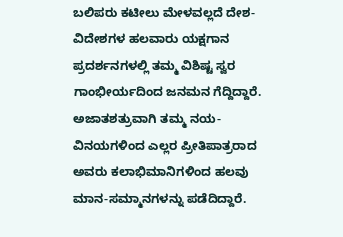ಬಲಿಪರು ಕಟೀಲು ಮೇಳವಲ್ಲದೆ ದೇಶ-ವಿದೇಶಗಳ ಹಲವಾರು ಯಕ್ಷಗಾನ ಪ್ರದರ್ಶನಗಳಲ್ಲಿ ತಮ್ಮ ವಿಶಿಷ್ಟ ಸ್ವರ ಗಾಂಭೀರ್ಯದಿಂದ ಜನಮನ ಗೆದ್ದಿದ್ದಾರೆ. ಅಜಾತಶತ್ರುವಾಗಿ ತಮ್ಮ ನಯ-ವಿನಯಗಳಿಂದ ಎಲ್ಲರ ಪ್ರೀತಿಪಾತ್ರರಾದ ಅವರು ಕಲಾಭಿಮಾನಿಗಳಿಂದ ಹಲವು ಮಾನ-ಸಮ್ಮಾನಗಳನ್ನು ಪಡೆದಿದ್ದಾರೆ.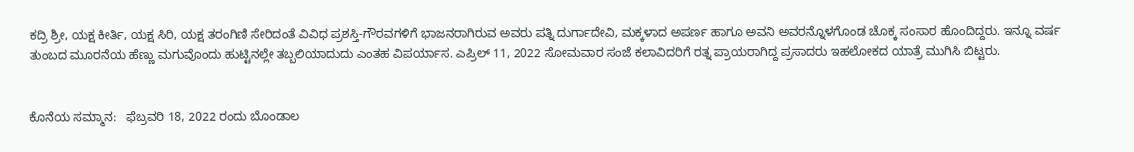ಕದ್ರಿ ಶ್ರೀ, ಯಕ್ಷ ಕೀರ್ತಿ, ಯಕ್ಷ ಸಿರಿ, ಯಕ್ಷ ತರಂಗಿಣಿ ಸೇರಿದಂತೆ ವಿವಿಧ ಪ್ರಶಸ್ತಿ-ಗೌರವಗಳಿಗೆ ಭಾಜನರಾಗಿರುವ ಅವರು ಪತ್ನಿ ದುರ್ಗಾದೇವಿ, ಮಕ್ಕಳಾದ ಅಪರ್ಣ ಹಾಗೂ ಅವನಿ ಅವರನ್ನೊಳಗೊಂಡ ಚೊಕ್ಕ ಸಂಸಾರ ಹೊಂದಿದ್ದರು. ಇನ್ನೂ ವರ್ಷ ತುಂಬದ ಮೂರನೆಯ ಹೆಣ್ಣು ಮಗುವೊಂದು ಹುಟ್ಟಿನಲ್ಲೇ ತಬ್ಬಲಿಯಾದುದು ಎಂತಹ ವಿಪರ್ಯಾಸ. ಎಪ್ರಿಲ್ 11, 2022 ಸೋಮವಾರ ಸಂಜೆ ಕಲಾವಿದರಿಗೆ ರತ್ನ ಪ್ರಾಯರಾಗಿದ್ದ ಪ್ರಸಾದರು ಇಹಲೋಕದ ಯಾತ್ರೆ ಮುಗಿಸಿ ಬಿಟ್ಟರು.


ಕೊನೆಯ ಸಮ್ಮಾನ:   ಫೆಬ್ರವರಿ 18, 2022 ರಂದು ಬೊಂಡಾಲ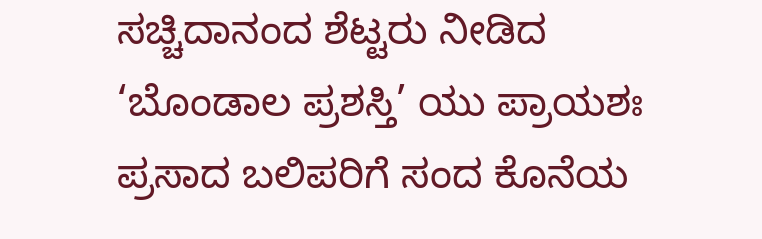ಸಚ್ಚಿದಾನಂದ ಶೆಟ್ಟರು ನೀಡಿದ ‘ಬೊಂಡಾಲ ಪ್ರಶಸ್ತಿ’ ಯು ಪ್ರಾಯಶಃ ಪ್ರಸಾದ ಬಲಿಪರಿಗೆ ಸಂದ ಕೊನೆಯ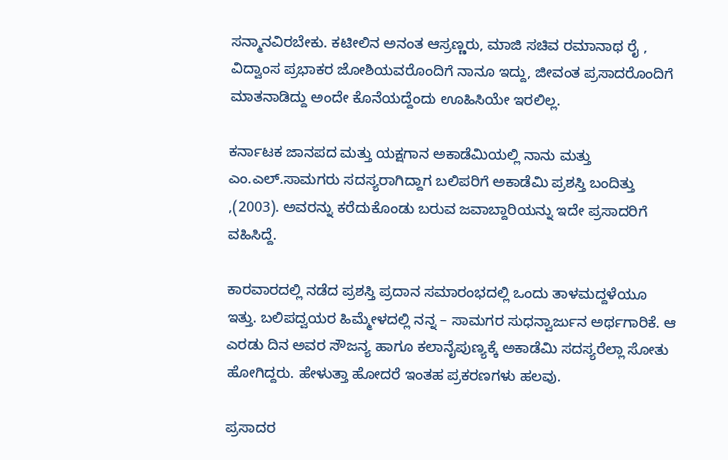ಸನ್ಮಾನವಿರಬೇಕು. ಕಟೀಲಿನ ಅನಂತ ಆಸ್ರಣ್ಣರು, ಮಾಜಿ ಸಚಿವ ರಮಾನಾಥ ರೈ , ವಿದ್ವಾಂಸ ಪ್ರಭಾಕರ ಜೋಶಿಯವರೊಂದಿಗೆ ನಾನೂ ಇದ್ದು, ಜೀವಂತ ಪ್ರಸಾದರೊಂದಿಗೆ ಮಾತನಾಡಿದ್ದು ಅಂದೇ ಕೊನೆಯದ್ದೆಂದು ಊಹಿಸಿಯೇ ಇರಲಿಲ್ಲ.

ಕರ್ನಾಟಕ ಜಾನಪದ ಮತ್ತು ಯಕ್ಷಗಾನ ಅಕಾಡೆಮಿಯಲ್ಲಿ ನಾನು ಮತ್ತು ಎಂ.ಎಲ್.ಸಾಮಗರು ಸದಸ್ಯರಾಗಿದ್ದಾಗ ಬಲಿಪರಿಗೆ ಅಕಾಡೆಮಿ ಪ್ರಶಸ್ತಿ ಬಂದಿತ್ತು ,(2003). ಅವರನ್ನು ಕರೆದುಕೊಂಡು ಬರುವ ಜವಾಬ್ದಾರಿಯನ್ನು ಇದೇ ಪ್ರಸಾದರಿಗೆ ವಹಿಸಿದ್ದೆ.

ಕಾರವಾರದಲ್ಲಿ ನಡೆದ ಪ್ರಶಸ್ತಿ ಪ್ರದಾನ ಸಮಾರಂಭದಲ್ಲಿ ಒಂದು ತಾಳಮದ್ದಳೆಯೂ ಇತ್ತು. ಬಲಿಪದ್ವಯರ ಹಿಮ್ಮೇಳದಲ್ಲಿ ನನ್ನ – ಸಾಮಗರ ಸುಧನ್ವಾರ್ಜುನ ಅರ್ಥಗಾರಿಕೆ. ಆ ಎರಡು ದಿನ ಅವರ ಸೌಜನ್ಯ ಹಾಗೂ ಕಲಾನೈಪುಣ್ಯಕ್ಕೆ ಅಕಾಡೆಮಿ ಸದಸ್ಯರೆಲ್ಲಾ ಸೋತು ಹೋಗಿದ್ದರು. ಹೇಳುತ್ತಾ ಹೋದರೆ ಇಂತಹ ಪ್ರಕರಣಗಳು ಹಲವು.

ಪ್ರಸಾದರ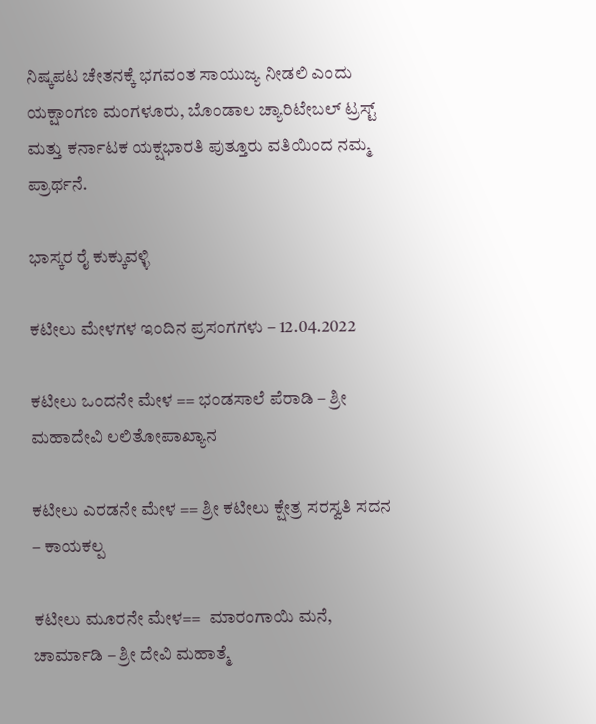ನಿಷ್ಕಪಟ ಚೇತನಕ್ಕೆ ಭಗವಂತ ಸಾಯುಜ್ಯ ನೀಡಲಿ ಎಂದು ಯಕ್ಷಾಂಗಣ ಮಂಗಳೂರು, ಬೊಂಡಾಲ ಚ್ಯಾರಿಟೇಬಲ್ ಟ್ರಸ್ಟ್ ಮತ್ತು ಕರ್ನಾಟಕ ಯಕ್ಷಭಾರತಿ ಪುತ್ತೂರು ವತಿಯಿಂದ ನಮ್ಮ ಪ್ರಾರ್ಥನೆ.

ಭಾಸ್ಕರ ರೈ ಕುಕ್ಕುವಳ್ಳಿ

ಕಟೀಲು ಮೇಳಗಳ ಇಂದಿನ ಪ್ರಸಂಗಗಳು – 12.04.2022

ಕಟೀಲು ಒಂದನೇ ಮೇಳ == ಭಂಡಸಾಲೆ ಪೆರಾಡಿ – ಶ್ರೀ ಮಹಾದೇವಿ ಲಲಿತೋಪಾಖ್ಯಾನ

ಕಟೀಲು ಎರಡನೇ ಮೇಳ == ಶ್ರೀ ಕಟೀಲು ಕ್ಷೇತ್ರ ಸರಸ್ವತಿ ಸದನ – ಕಾಯಕಲ್ಪ

ಕಟೀಲು ಮೂರನೇ ಮೇಳ==  ಮಾರಂಗಾಯಿ ಮನೆ, ಚಾರ್ಮಾಡಿ – ಶ್ರೀ ದೇವಿ ಮಹಾತ್ಮೆ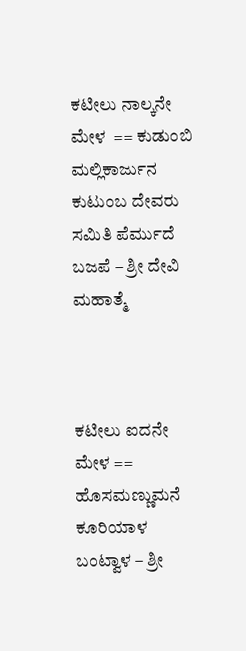ಕಟೀಲು ನಾಲ್ಕನೇ ಮೇಳ  == ಕುಡುಂಬಿ ಮಲ್ಲಿಕಾರ್ಜುನ ಕುಟುಂಬ ದೇವರು ಸಮಿತಿ ಪೆರ್ಮುದೆ ಬಜಪೆ – ಶ್ರೀ ದೇವಿ ಮಹಾತ್ಮೆ



ಕಟೀಲು ಐದನೇ ಮೇಳ ==  ಹೊಸಮಣ್ಣುಮನೆ ಕೂರಿಯಾಳ ಬಂಟ್ವಾಳ – ಶ್ರೀ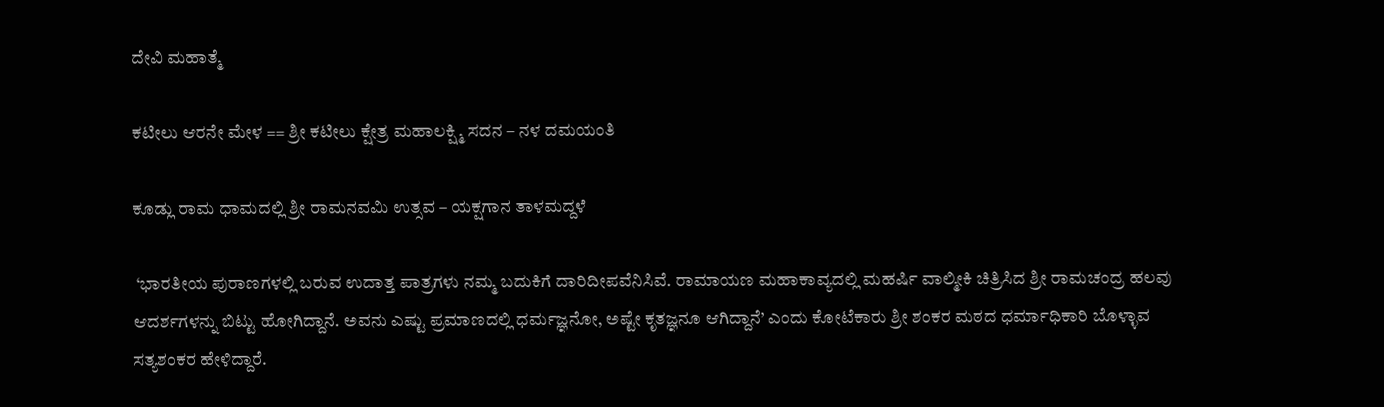ದೇವಿ ಮಹಾತ್ಮೆ

ಕಟೀಲು ಆರನೇ ಮೇಳ == ಶ್ರೀ ಕಟೀಲು ಕ್ಷೇತ್ರ ಮಹಾಲಕ್ಷ್ಮಿ ಸದನ – ನಳ ದಮಯಂತಿ

ಕೂಡ್ಲು ರಾಮ ಧಾಮದಲ್ಲಿ ಶ್ರೀ ರಾಮನವಮಿ ಉತ್ಸವ – ಯಕ್ಷಗಾನ ತಾಳಮದ್ದಳೆ

 ‘ಭಾರತೀಯ ಪುರಾಣಗಳಲ್ಲಿ ಬರುವ ಉದಾತ್ತ ಪಾತ್ರಗಳು ನಮ್ಮ ಬದುಕಿಗೆ ದಾರಿದೀಪವೆನಿಸಿವೆ. ರಾಮಾಯಣ ಮಹಾಕಾವ್ಯದಲ್ಲಿ ಮಹರ್ಷಿ ವಾಲ್ಮೀಕಿ ಚಿತ್ರಿಸಿದ ಶ್ರೀ ರಾಮಚಂದ್ರ ಹಲವು ಆದರ್ಶಗಳನ್ನು ಬಿಟ್ಟು ಹೋಗಿದ್ದಾನೆ. ಅವನು ಎಷ್ಟು ಪ್ರಮಾಣದಲ್ಲಿ ಧರ್ಮಜ್ಞನೋ, ಅಷ್ಟೇ ಕೃತಜ್ಞನೂ ಆಗಿದ್ದಾನೆ’ ಎಂದು ಕೋಟೆಕಾರು ಶ್ರೀ ಶಂಕರ ಮಠದ ಧರ್ಮಾಧಿಕಾರಿ ಬೊಳ್ಳಾವ ಸತ್ಯಶಂಕರ ಹೇಳಿದ್ದಾರೆ.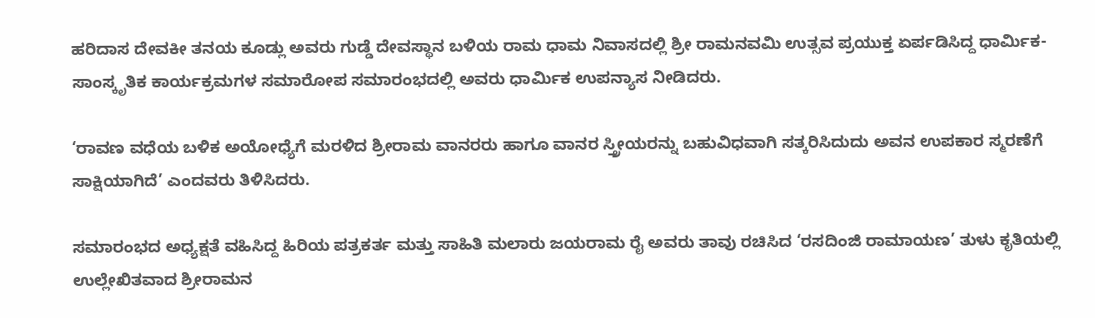ಹರಿದಾಸ ದೇವಕೀ ತನಯ ಕೂಡ್ಲು ಅವರು ಗುಡ್ಡೆ ದೇವಸ್ಥಾನ ಬಳಿಯ ರಾಮ ಧಾಮ ನಿವಾಸದಲ್ಲಿ ಶ್ರೀ ರಾಮನವಮಿ ಉತ್ಸವ ಪ್ರಯುಕ್ತ ಏರ್ಪಡಿಸಿದ್ದ ಧಾರ್ಮಿಕ-ಸಾಂಸ್ಕೃತಿಕ ಕಾರ್ಯಕ್ರಮಗಳ ಸಮಾರೋಪ ಸಮಾರಂಭದಲ್ಲಿ ಅವರು ಧಾರ್ಮಿಕ ಉಪನ್ಯಾಸ ನೀಡಿದರು.

‘ರಾವಣ ವಧೆಯ ಬಳಿಕ ಅಯೋಧ್ಯೆಗೆ ಮರಳಿದ ಶ್ರೀರಾಮ ವಾನರರು ಹಾಗೂ ವಾನರ ಸ್ತ್ರೀಯರನ್ನು ಬಹುವಿಧವಾಗಿ ಸತ್ಕರಿಸಿದುದು ಅವನ ಉಪಕಾರ ಸ್ಮರಣೆಗೆ ಸಾಕ್ಷಿಯಾಗಿದೆ’ ಎಂದವರು ತಿಳಿಸಿದರು.

ಸಮಾರಂಭದ ಅಧ್ಯಕ್ಷತೆ ವಹಿಸಿದ್ದ ಹಿರಿಯ ಪತ್ರಕರ್ತ ಮತ್ತು ಸಾಹಿತಿ ಮಲಾರು ಜಯರಾಮ ರೈ ಅವರು ತಾವು ರಚಿಸಿದ ‘ರಸದಿಂಜಿ ರಾಮಾಯಣ’ ತುಳು ಕೃತಿಯಲ್ಲಿ ಉಲ್ಲೇಖಿತವಾದ ಶ್ರೀರಾಮನ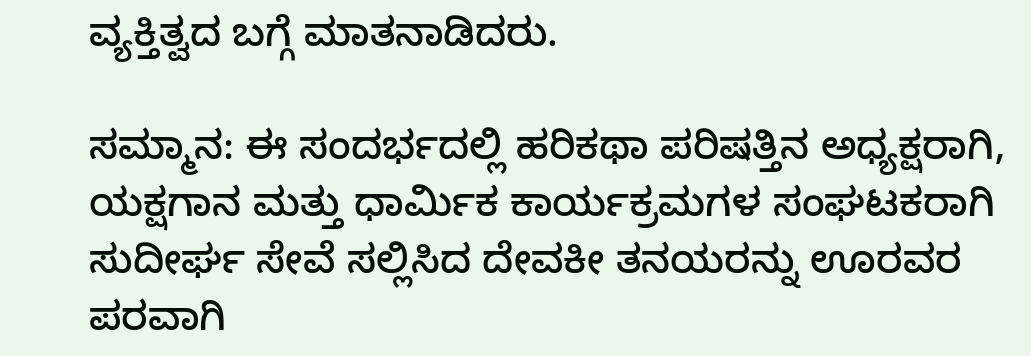ವ್ಯಕ್ತಿತ್ವದ ಬಗ್ಗೆ ಮಾತನಾಡಿದರು.

ಸಮ್ಮಾನ: ಈ ಸಂದರ್ಭದಲ್ಲಿ ಹರಿಕಥಾ ಪರಿಷತ್ತಿನ ಅಧ್ಯಕ್ಷರಾಗಿ, ಯಕ್ಷಗಾನ ಮತ್ತು ಧಾರ್ಮಿಕ ಕಾರ್ಯಕ್ರಮಗಳ ಸಂಘಟಕರಾಗಿ ಸುದೀರ್ಘ ಸೇವೆ ಸಲ್ಲಿಸಿದ ದೇವಕೀ ತನಯರನ್ನು ಊರವರ ಪರವಾಗಿ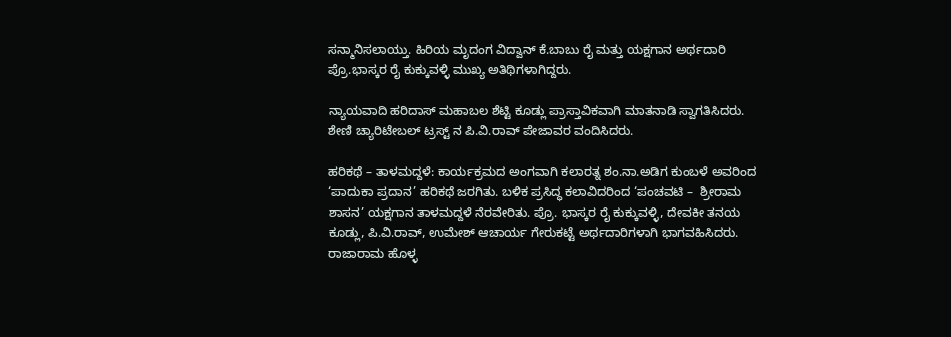ಸನ್ಮಾನಿಸಲಾಯ್ತು. ಹಿರಿಯ ಮೃದಂಗ ವಿದ್ವಾನ್ ಕೆ.ಬಾಬು ರೈ ಮತ್ತು ಯಕ್ಷಗಾನ ಅರ್ಥದಾರಿ ಪ್ರೊ.ಭಾಸ್ಕರ ರೈ ಕುಕ್ಕುವಳ್ಳಿ ಮುಖ್ಯ ಅತಿಥಿಗಳಾಗಿದ್ದರು.

ನ್ಯಾಯವಾದಿ ಹರಿದಾಸ್ ಮಹಾಬಲ ಶೆಟ್ಟಿ ಕೂಡ್ಲು ಪ್ರಾಸ್ತಾವಿಕವಾಗಿ ಮಾತನಾಡಿ ಸ್ವಾಗತಿಸಿದರು. ಶೇಣಿ ಚ್ಯಾರಿಟೇಬಲ್ ಟ್ರಸ್ಟ್ ನ ಪಿ.ವಿ.ರಾವ್ ಪೇಜಾವರ ವಂದಿಸಿದರು.

ಹರಿಕಥೆ – ತಾಳಮದ್ದಳೆ: ಕಾರ್ಯಕ್ರಮದ ಅಂಗವಾಗಿ ಕಲಾರತ್ನ ಶಂ.ನಾ.ಅಡಿಗ ಕುಂಬಳೆ ಅವರಿಂದ ‘ಪಾದುಕಾ ಪ್ರದಾನ’ ಹರಿಕಥೆ ಜರಗಿತು. ಬಳಿಕ ಪ್ರಸಿದ್ಧ ಕಲಾವಿದರಿಂದ ‘ಪಂಚವಟಿ –  ಶ್ರೀರಾಮ ಶಾಸನ’ ಯಕ್ಷಗಾನ ತಾಳಮದ್ದಳೆ ನೆರವೇರಿತು. ಪ್ರೊ. ಭಾಸ್ಕರ ರೈ ಕುಕ್ಕುವಳ್ಳಿ, ದೇವಕೀ ತನಯ ಕೂಡ್ಲು, ಪಿ.ವಿ.ರಾವ್, ಉಮೇಶ್ ಆಚಾರ್ಯ ಗೇರುಕಟ್ಟೆ ಅರ್ಥದಾರಿಗಳಾಗಿ ಭಾಗವಹಿಸಿದರು. ರಾಜಾರಾಮ ಹೊಳ್ಳ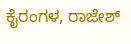ಕೈರಂಗಳ, ರಾಜೇಶ್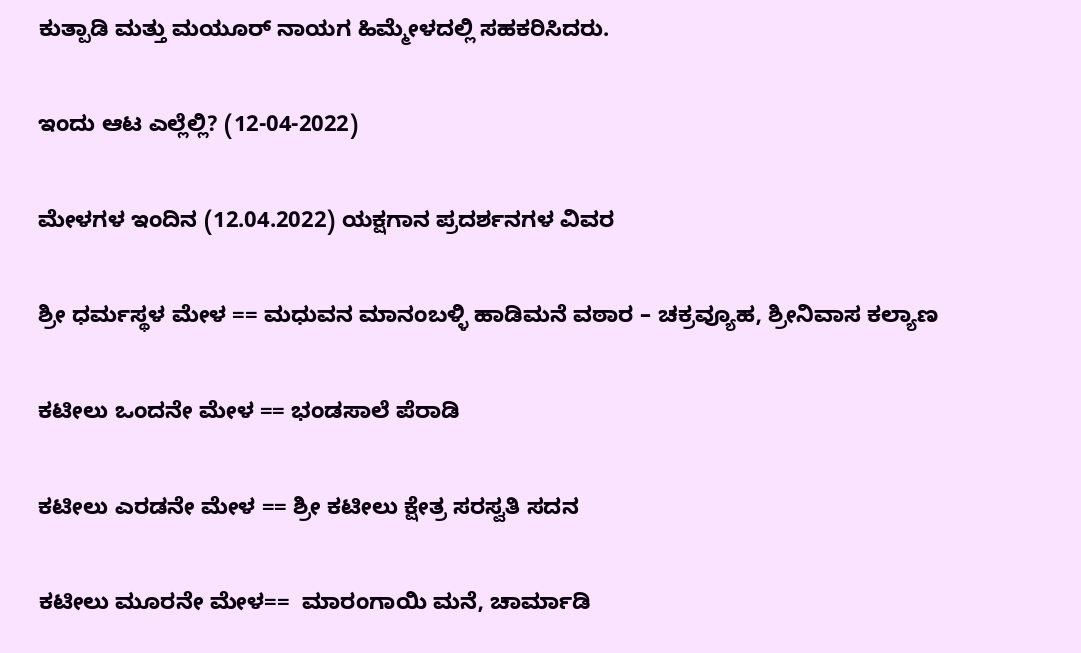ಕುತ್ಪಾಡಿ ಮತ್ತು ಮಯೂರ್ ನಾಯಗ ಹಿಮ್ಮೇಳದಲ್ಲಿ ಸಹಕರಿಸಿದರು.

ಇಂದು ಆಟ ಎಲ್ಲೆಲ್ಲಿ? (12-04-2022)

ಮೇಳಗಳ ಇಂದಿನ (12.04.2022) ಯಕ್ಷಗಾನ ಪ್ರದರ್ಶನಗಳ ವಿವರ

ಶ್ರೀ ಧರ್ಮಸ್ಥಳ ಮೇಳ == ಮಧುವನ ಮಾನಂಬಳ್ಳಿ ಹಾಡಿಮನೆ ವಠಾರ – ಚಕ್ರವ್ಯೂಹ, ಶ್ರೀನಿವಾಸ ಕಲ್ಯಾಣ

ಕಟೀಲು ಒಂದನೇ ಮೇಳ == ಭಂಡಸಾಲೆ ಪೆರಾಡಿ

ಕಟೀಲು ಎರಡನೇ ಮೇಳ == ಶ್ರೀ ಕಟೀಲು ಕ್ಷೇತ್ರ ಸರಸ್ವತಿ ಸದನ

ಕಟೀಲು ಮೂರನೇ ಮೇಳ==  ಮಾರಂಗಾಯಿ ಮನೆ, ಚಾರ್ಮಾಡಿ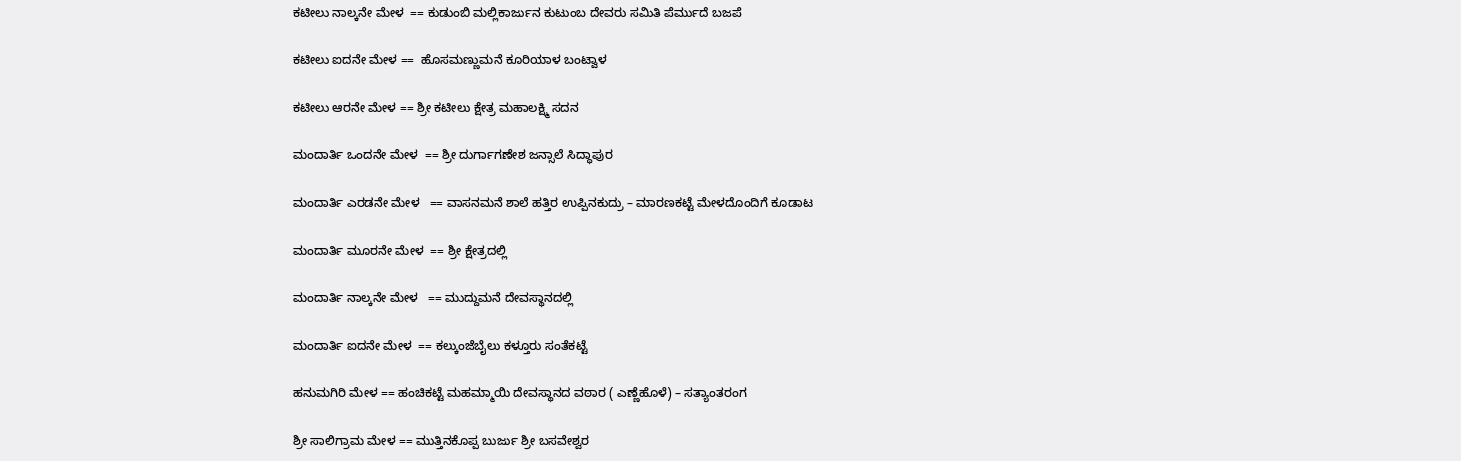ಕಟೀಲು ನಾಲ್ಕನೇ ಮೇಳ  == ಕುಡುಂಬಿ ಮಲ್ಲಿಕಾರ್ಜುನ ಕುಟುಂಬ ದೇವರು ಸಮಿತಿ ಪೆರ್ಮುದೆ ಬಜಪೆ

ಕಟೀಲು ಐದನೇ ಮೇಳ ==  ಹೊಸಮಣ್ಣುಮನೆ ಕೂರಿಯಾಳ ಬಂಟ್ವಾಳ

ಕಟೀಲು ಆರನೇ ಮೇಳ == ಶ್ರೀ ಕಟೀಲು ಕ್ಷೇತ್ರ ಮಹಾಲಕ್ಷ್ಮಿ ಸದನ

ಮಂದಾರ್ತಿ ಒಂದನೇ ಮೇಳ  == ಶ್ರೀ ದುರ್ಗಾಗಣೇಶ ಜನ್ಸಾಲೆ ಸಿದ್ಧಾಪುರ

ಮಂದಾರ್ತಿ ಎರಡನೇ ಮೇಳ   == ವಾಸನಮನೆ ಶಾಲೆ ಹತ್ತಿರ ಉಪ್ಪಿನಕುದ್ರು – ಮಾರಣಕಟ್ಟೆ ಮೇಳದೊಂದಿಗೆ ಕೂಡಾಟ

ಮಂದಾರ್ತಿ ಮೂರನೇ ಮೇಳ  == ಶ್ರೀ ಕ್ಷೇತ್ರದಲ್ಲಿ

ಮಂದಾರ್ತಿ ನಾಲ್ಕನೇ ಮೇಳ   == ಮುದ್ದುಮನೆ ದೇವಸ್ಥಾನದಲ್ಲಿ

ಮಂದಾರ್ತಿ ಐದನೇ ಮೇಳ  == ಕಲ್ಕುಂಜೆಬೈಲು ಕಳ್ತೂರು ಸಂತೆಕಟ್ಟೆ

ಹನುಮಗಿರಿ ಮೇಳ == ಹಂಚಿಕಟ್ಟೆ ಮಹಮ್ಮಾಯಿ ದೇವಸ್ಥಾನದ ವಠಾರ ( ಎಣ್ಣೆಹೊಳೆ) – ಸತ್ಯಾಂತರಂಗ

ಶ್ರೀ ಸಾಲಿಗ್ರಾಮ ಮೇಳ == ಮುತ್ತಿನಕೊಪ್ಪ ಬುರ್ಜು ಶ್ರೀ ಬಸವೇಶ್ವರ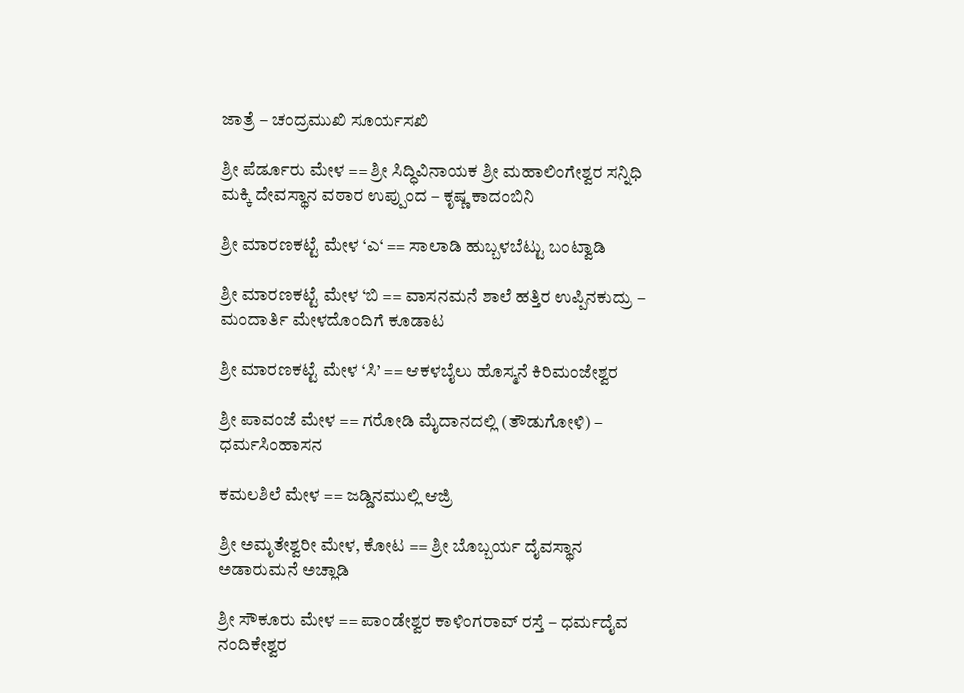ಜಾತ್ರೆ – ಚಂದ್ರಮುಖಿ ಸೂರ್ಯಸಖಿ

ಶ್ರೀ ಪೆರ್ಡೂರು ಮೇಳ == ಶ್ರೀ ಸಿದ್ಧಿವಿನಾಯಕ ಶ್ರೀ ಮಹಾಲಿಂಗೇಶ್ವರ ಸನ್ನಿಧಿ ಮಕ್ಕಿ ದೇವಸ್ಥಾನ ವಠಾರ ಉಪ್ಪುಂದ – ಕೃಷ್ಣ ಕಾದಂಬಿನಿ

ಶ್ರೀ ಮಾರಣಕಟ್ಟೆ ಮೇಳ ‘ಎ‘ == ಸಾಲಾಡಿ ಹುಬ್ಬಳಬೆಟ್ಟು ಬಂಟ್ವಾಡಿ

ಶ್ರೀ ಮಾರಣಕಟ್ಟೆ ಮೇಳ ‘ಬಿ == ವಾಸನಮನೆ ಶಾಲೆ ಹತ್ತಿರ ಉಪ್ಪಿನಕುದ್ರು – ಮಂದಾರ್ತಿ ಮೇಳದೊಂದಿಗೆ ಕೂಡಾಟ

ಶ್ರೀ ಮಾರಣಕಟ್ಟೆ ಮೇಳ ‘ಸಿ’ == ಆಕಳಬೈಲು ಹೊಸ್ಮನೆ ಕಿರಿಮಂಜೇಶ್ವರ

ಶ್ರೀ ಪಾವಂಜೆ ಮೇಳ == ಗರೋಡಿ ಮೈದಾನದಲ್ಲಿ (ತೌಡುಗೋಳಿ) – ಧರ್ಮಸಿಂಹಾಸನ

ಕಮಲಶಿಲೆ ಮೇಳ == ಜಡ್ಡಿನಮುಲ್ಲಿ ಆಜ್ರಿ

ಶ್ರೀ ಅಮೃತೇಶ್ವರೀ ಮೇಳ, ಕೋಟ == ಶ್ರೀ ಬೊಬ್ಬರ್ಯ ದೈವಸ್ಥಾನ ಅಡಾರುಮನೆ ಅಚ್ಲಾಡಿ

ಶ್ರೀ ಸೌಕೂರು ಮೇಳ == ಪಾಂಡೇಶ್ವರ ಕಾಳಿಂಗರಾವ್ ರಸ್ತೆ – ಧರ್ಮದೈವ ನಂದಿಕೇಶ್ವರ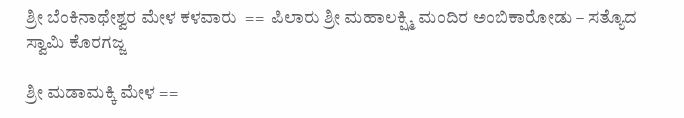ಶ್ರೀ ಬೆಂಕಿನಾಥೇಶ್ವರ ಮೇಳ ಕಳವಾರು  ==  ಪಿಲಾರು ಶ್ರೀ ಮಹಾಲಕ್ಷ್ಮಿ ಮಂದಿರ ಅಂಬಿಕಾರೋಡು – ಸತ್ಯೊದ ಸ್ವಾಮಿ ಕೊರಗಜ್ಜ

ಶ್ರೀ ಮಡಾಮಕ್ಕಿ ಮೇಳ ==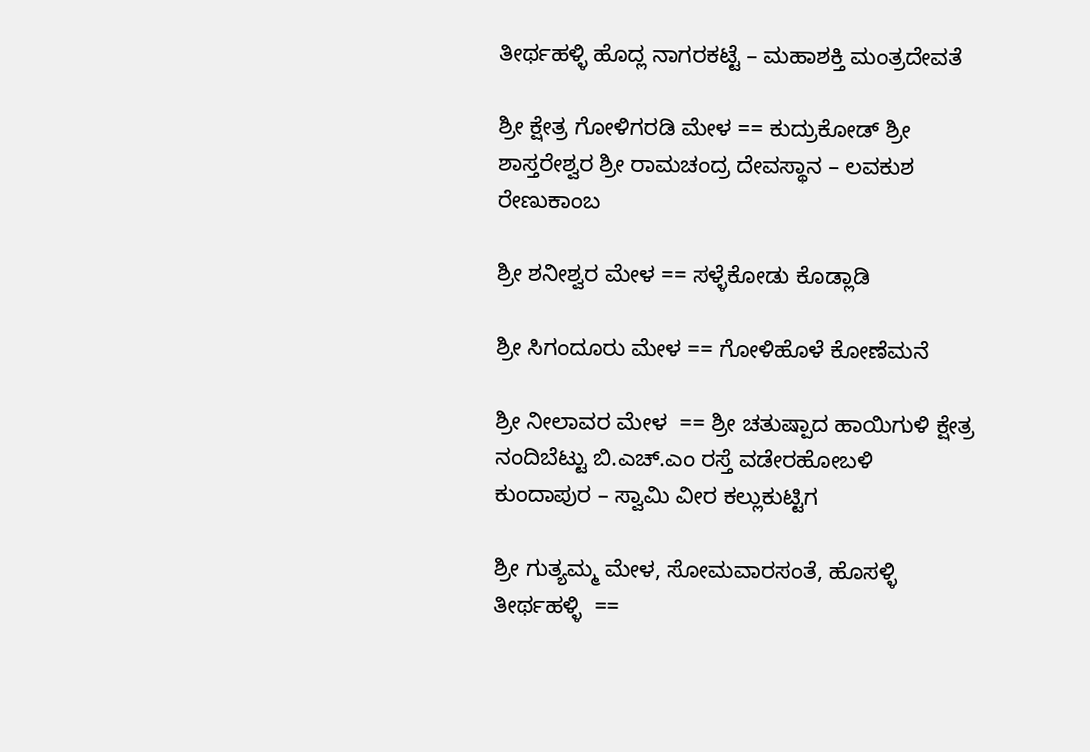ತೀರ್ಥಹಳ್ಳಿ ಹೊದ್ಲ ನಾಗರಕಟ್ಟೆ – ಮಹಾಶಕ್ತಿ ಮಂತ್ರದೇವತೆ

ಶ್ರೀ ಕ್ಷೇತ್ರ ಗೋಳಿಗರಡಿ ಮೇಳ == ಕುದ್ರುಕೋಡ್ ಶ್ರೀ ಶಾಸ್ತರೇಶ್ವರ ಶ್ರೀ ರಾಮಚಂದ್ರ ದೇವಸ್ಥಾನ – ಲವಕುಶ ರೇಣುಕಾಂಬ

ಶ್ರೀ ಶನೀಶ್ವರ ಮೇಳ == ಸಳ್ಳೆಕೋಡು ಕೊಡ್ಲಾಡಿ

ಶ್ರೀ ಸಿಗಂದೂರು ಮೇಳ == ಗೋಳಿಹೊಳೆ ಕೋಣೆಮನೆ

ಶ್ರೀ ನೀಲಾವರ ಮೇಳ  == ಶ್ರೀ ಚತುಷ್ಪಾದ ಹಾಯಿಗುಳಿ ಕ್ಷೇತ್ರ ನಂದಿಬೆಟ್ಟು ಬಿ.ಎಚ್.ಎಂ ರಸ್ತೆ ವಡೇರಹೋಬಳಿ ಕುಂದಾಪುರ – ಸ್ವಾಮಿ ವೀರ ಕಲ್ಲುಕುಟ್ಟಿಗ

ಶ್ರೀ ಗುತ್ಯಮ್ಮ ಮೇಳ, ಸೋಮವಾರಸಂತೆ, ಹೊಸಳ್ಳಿ ತೀರ್ಥಹಳ್ಳಿ  ==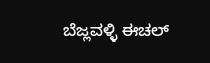ಬೆಜ್ಲವಳ್ಳಿ ಈಚಲ್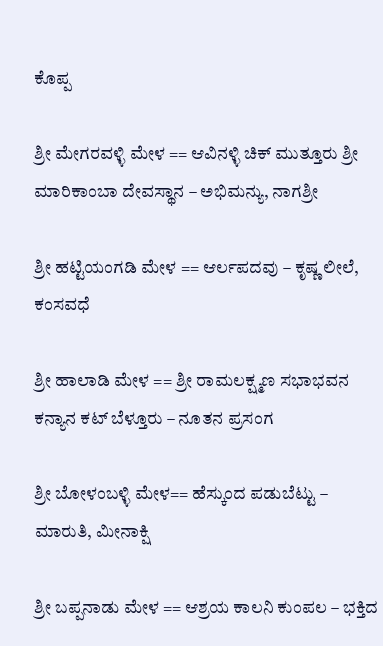ಕೊಪ್ಪ

ಶ್ರೀ ಮೇಗರವಳ್ಳಿ ಮೇಳ == ಆವಿನಳ್ಳಿ ಚಿಕ್ ಮುತ್ತೂರು ಶ್ರೀ ಮಾರಿಕಾಂಬಾ ದೇವಸ್ಥಾನ – ಅಭಿಮನ್ಯು, ನಾಗಶ್ರೀ

ಶ್ರೀ ಹಟ್ಟಿಯಂಗಡಿ ಮೇಳ == ಆರ್ಲಪದವು – ಕೃಷ್ಣ ಲೀಲೆ, ಕಂಸವಧೆ

ಶ್ರೀ ಹಾಲಾಡಿ ಮೇಳ == ಶ್ರೀ ರಾಮಲಕ್ಷ್ಮಣ ಸಭಾಭವನ ಕನ್ಯಾನ ಕಟ್ ಬೆಳ್ತೂರು – ನೂತನ ಪ್ರಸಂಗ

ಶ್ರೀ ಬೋಳಂಬಳ್ಳಿ ಮೇಳ== ಹೆಸ್ಕುಂದ ಪಡುಬೆಟ್ಟು – ಮಾರುತಿ, ಮೀನಾಕ್ಷಿ

ಶ್ರೀ ಬಪ್ಪನಾಡು ಮೇಳ == ಆಶ್ರಯ ಕಾಲನಿ ಕುಂಪಲ – ಭಕ್ತಿದ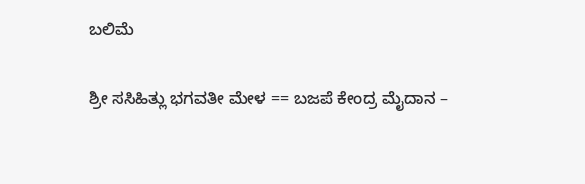ಬಲಿಮೆ

ಶ್ರೀ ಸಸಿಹಿತ್ಲು ಭಗವತೀ ಮೇಳ == ಬಜಪೆ ಕೇಂದ್ರ ಮೈದಾನ –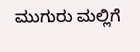ಮುಗುರು ಮಲ್ಲಿಗೆ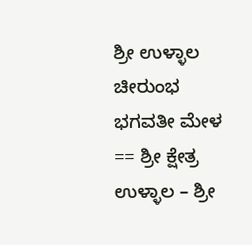ಶ್ರೀ ಉಳ್ಳಾಲ ಚೀರುಂಭ ಭಗವತೀ ಮೇಳ == ಶ್ರೀ ಕ್ಷೇತ್ರ ಉಳ್ಳಾಲ – ಶ್ರೀ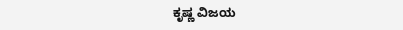ಕೃಷ್ಣ ವಿಜಯ